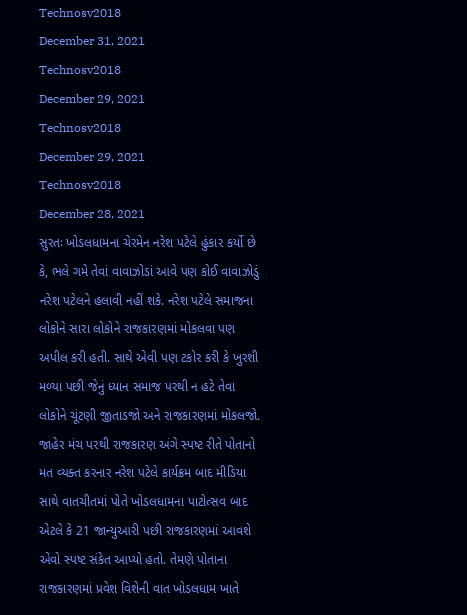Technosv2018
December 31, 2021
Technosv2018
December 29, 2021
Technosv2018
December 29, 2021
Technosv2018
December 28, 2021
સુરતઃ ખોડલધામના ચેરમેન નરેશ પટેલે હુંકાર કર્યો છે કે, ભલે ગમે તેવાં વાવાઝોડાં આવે પણ કોઈ વાવાઝોડું નરેશ પટેલને હલાવી નહીં શકે. નરેશ પટેલે સમાજના લોકોને સારા લોકોને રાજકારણમાં મોકલવા પણ અપીલ કરી હતી. સાથે એવી પણ ટકોર કરી કે ખુરશી મળ્યા પછી જેનું ધ્યાન સમાજ પરથી ન હટે તેવા લોકોને ચૂંટણી જીતાડજો અને રાજકારણમાં મોકલજો.
જાહેર મંચ પરથી રાજકારણ અંગે સ્પષ્ટ રીતે પોતાનો મત વ્યક્ત કરનાર નરેશ પટેલે કાર્યક્રમ બાદ મીડિયા સાથે વાતચીતમાં પોતે ખોડલધામના પાટોત્સવ બાદ એટલે કે 21 જાન્યુઆરી પછી રાજકારણમાં આવશે એવો સ્પષ્ટ સંકેત આપ્યો હતો. તેમણે પોતાના રાજકારણમાં પ્રવેશ વિશેની વાત ખોડલધામ ખાતે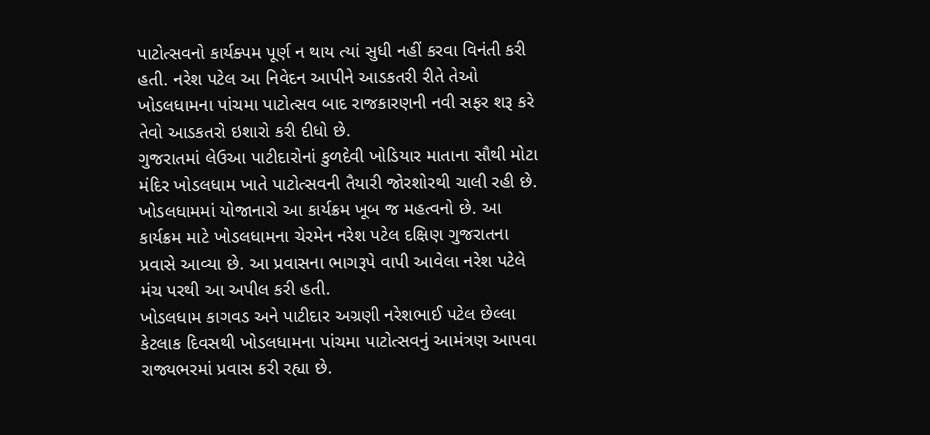પાટોત્સવનો કાર્યક્પમ પૂર્ણ ન થાય ત્યાં સુધી નહીં કરવા વિનંતી કરી હતી. નરેશ પટેલ આ નિવેદન આપીને આડકતરી રીતે તેઓ ખોડલધામના પાંચમા પાટોત્સવ બાદ રાજકારણની નવી સફર શરૂ કરે તેવો આડકતરો ઇશારો કરી દીધો છે.
ગુજરાતમાં લેઉઆ પાટીદારોનાં કુળદેવી ખોડિયાર માતાના સૌથી મોટા મંદિર ખોડલધામ ખાતે પાટોત્સવની તૈયારી જોરશોરથી ચાલી રહી છે. ખોડલધામમાં યોજાનારો આ કાર્યક્રમ ખૂબ જ મહત્વનો છે. આ કાર્યક્રમ માટે ખોડલધામના ચેરમેન નરેશ પટેલ દક્ષિણ ગુજરાતના પ્રવાસે આવ્યા છે. આ પ્રવાસના ભાગરૂપે વાપી આવેલા નરેશ પટેલે મંચ પરથી આ અપીલ કરી હતી.
ખોડલધામ કાગવડ અને પાટીદાર અગ્રણી નરેશભાઈ પટેલ છેલ્લા કેટલાક દિવસથી ખોડલધામના પાંચમા પાટોત્સવનું આમંત્રણ આપવા રાજ્યભરમાં પ્રવાસ કરી રહ્યા છે.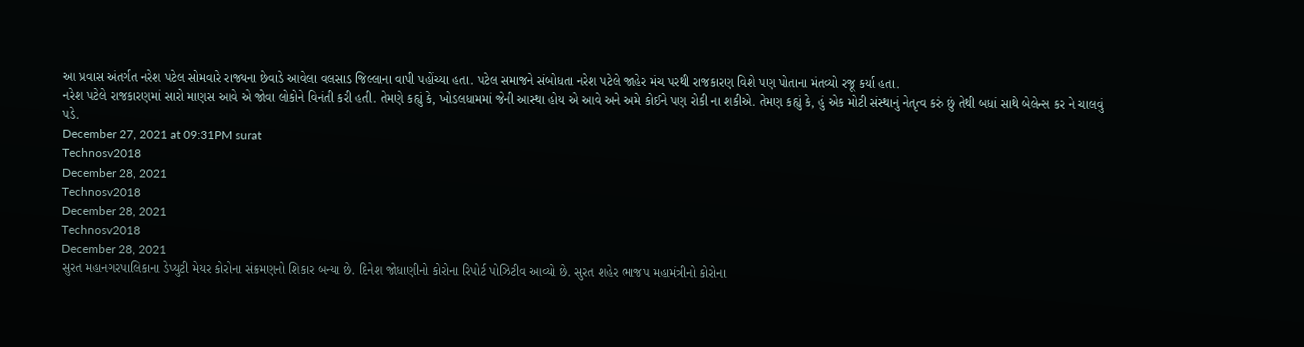આ પ્રવાસ અંતર્ગત નરેશ પટેલ સોમવારે રાજ્યના છેવાડે આવેલા વલસાડ જિલ્લાના વાપી પહોંચ્યા હતા. પટેલ સમાજને સંબોધતા નરેશ પટેલે જાહેર મંચ પરથી રાજકારણ વિશે પણ પોતાના મંતવ્યો રજૂ કર્યા હતા.
નરેશ પટેલે રાજકારણમાં સારો માણસ આવે એ જોવા લોકોને વિનંતી કરી હતી. તેમણે કહ્યું કે, ખોડલધામમાં જેની આસ્થા હોય એ આવે અને અમે કોઈને પણ રોકી ના શકીએ. તેમણ કહ્યું કે, હું એક મોટી સંસ્થાનું નેતૃત્વ કરું છું તેથી બધાં સાથે બેલેન્સ કર ને ચાલવું પડે.
December 27, 2021 at 09:31PM surat
Technosv2018
December 28, 2021
Technosv2018
December 28, 2021
Technosv2018
December 28, 2021
સુરત મહાનગરપાલિકાના ડેપ્યુટી મેયર કોરોના સંક્રમણનો શિકાર બન્યા છે. દિનેશ જોધાણીનો કોરોના રિપોર્ટ પોઝિટીવ આવ્યો છે. સુરત શહેર ભાજપ મહામંત્રીનો કોરોના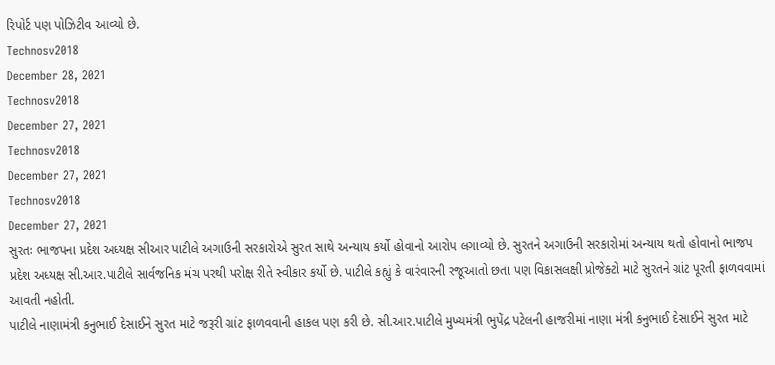રિપોર્ટ પણ પોઝિટીવ આવ્યો છે.
Technosv2018
December 28, 2021
Technosv2018
December 27, 2021
Technosv2018
December 27, 2021
Technosv2018
December 27, 2021
સુરતઃ ભાજપના પ્રદેશ અધ્યક્ષ સીઆર પાટીલે અગાઉની સરકારોએ સુરત સાથે અન્યાય કર્યો હોવાનો આરોપ લગાવ્યો છે. સુરતને અગાઉની સરકારોમાં અન્યાય થતો હોવાનો ભાજપ પ્રદેશ અધ્યક્ષ સી.આર.પાટીલે સાર્વજનિક મંચ પરથી પરોક્ષ રીતે સ્વીકાર કર્યો છે. પાટીલે કહ્યું કે વારંવારની રજૂઆતો છતા પણ વિકાસલક્ષી પ્રોજેક્ટો માટે સુરતને ગ્રાંટ પૂરતી ફાળવવામાં આવતી નહોતી.
પાટીલે નાણામંત્રી કનુભાઈ દેસાઈને સુરત માટે જરૂરી ગ્રાંટ ફાળવવાની હાકલ પણ કરી છે. સી.આર.પાટીલે મુખ્યમંત્રી ભુપેંદ્ર પટેલની હાજરીમાં નાણા મંત્રી કનુભાઈ દેસાઈને સુરત માટે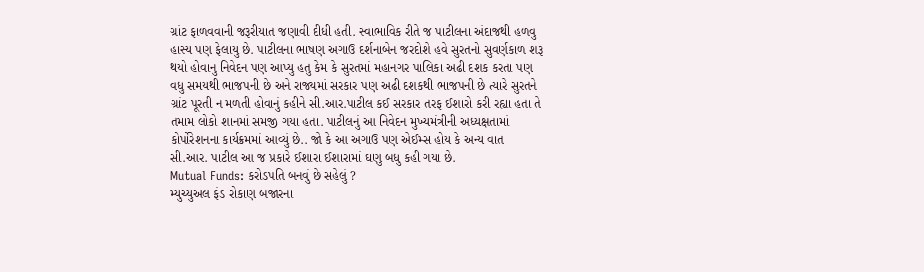ગ્રાંટ ફાળવવાની જરૂરીયાત જણાવી દીધી હતી. સ્વાભાવિક રીતે જ પાટીલના અંદાજથી હળવુ હાસ્ય પણ ફેલાયુ છે. પાટીલના ભાષણ અગાઉ દર્શનાબેન જરદોશે હવે સુરતનો સુવર્ણકાળ શરૂ થયો હોવાનુ નિવેદન પણ આપ્યુ હતુ કેમ કે સુરતમાં મહાનગર પાલિકા અઢી દશક કરતા પણ વધુ સમયથી ભાજપની છે અને રાજ્યમાં સરકાર પણ અઢી દશકથી ભાજપની છે ત્યારે સુરતને ગ્રાંટ પૂરતી ન મળતી હોવાનું કહીને સી.આર.પાટીલ કઈ સરકાર તરફ ઈશારો કરી રહ્યા હતા તે તમામ લોકો શાનમાં સમજી ગયા હતા. પાટીલનું આ નિવેદન મુખ્યમંત્રીની અધ્યક્ષતામાં કોર્પોરેશનના કાર્યક્રમમાં આવ્યું છે.. જો કે આ અગાઉ પણ એઈમ્સ હોય કે અન્ય વાત સી.આર. પાટીલ આ જ પ્રકારે ઈશારા ઈશારામાં ઘણુ બધુ કહી ગયા છે.
Mutual Funds: કરોડપતિ બનવું છે સહેલું ?
મ્યુચ્યુઅલ ફંડ રોકાણ બજારના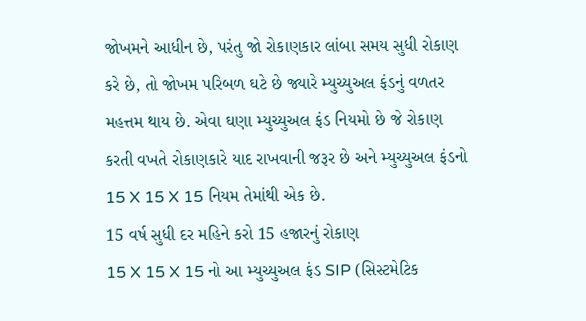જોખમને આધીન છે, પરંતુ જો રોકાણકાર લાંબા સમય સુધી રોકાણ કરે છે, તો જોખમ પરિબળ ઘટે છે જ્યારે મ્યુચ્યુઅલ ફંડનું વળતર મહત્તમ થાય છે. એવા ઘણા મ્યુચ્યુઅલ ફંડ નિયમો છે જે રોકાણ કરતી વખતે રોકાણકારે યાદ રાખવાની જરૂર છે અને મ્યુચ્યુઅલ ફંડનો 15 X 15 X 15 નિયમ તેમાંથી એક છે.
15 વર્ષ સુધી દર મહિને કરો 15 હજારનું રોકાણ
15 X 15 X 15 નો આ મ્યુચ્યુઅલ ફંડ SIP (સિસ્ટમેટિક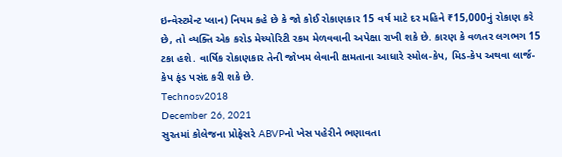ઇન્વેસ્ટમેન્ટ પ્લાન) નિયમ કહે છે કે જો કોઈ રોકાણકાર 15 વર્ષ માટે દર મહિને ₹15,000નું રોકાણ કરે છે, તો વ્યક્તિ એક કરોડ મેચ્યોરિટી રકમ મેળવવાની અપેક્ષા રાખી શકે છે. કારણ કે વળતર લગભગ 15 ટકા હશે. વાર્ષિક રોકાણકાર તેની જોખમ લેવાની ક્ષમતાના આધારે સ્મોલ-કેપ, મિડ-કેપ અથવા લાર્જ-કેપ ફંડ પસંદ કરી શકે છે.
Technosv2018
December 26, 2021
સુરતમાં કોલેજના પ્રોફેસરે ABVPનો ખેસ પહેરીને ભણાવતા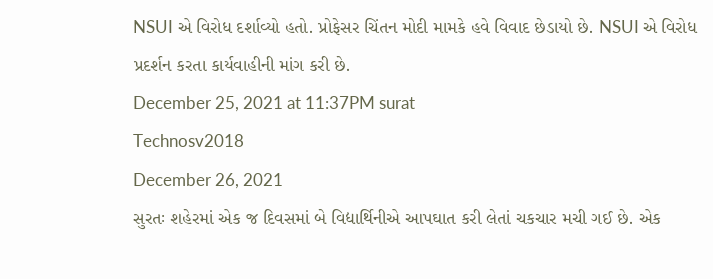NSUI એ વિરોધ દર્શાવ્યો હતો. પ્રોફેસર ચિંતન મોદી મામકે હવે વિવાદ છેડાયો છે. NSUI એ વિરોધ પ્રદર્શન કરતા કાર્યવાહીની માંગ કરી છે.
December 25, 2021 at 11:37PM surat
Technosv2018
December 26, 2021
સુરતઃ શહેરમાં એક જ દિવસમાં બે વિદ્યાર્થિનીએ આપઘાત કરી લેતાં ચકચાર મચી ગઈ છે. એક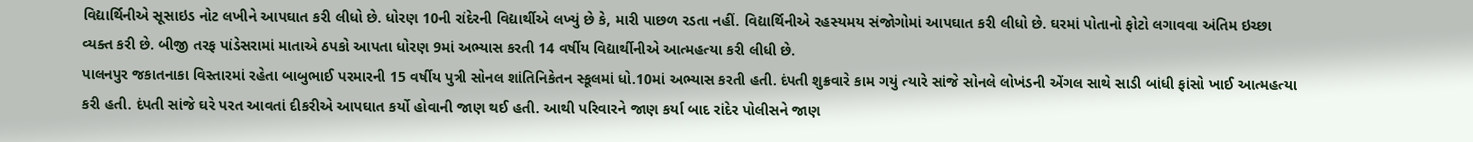વિદ્યાર્થિનીએ સૂસાઇડ નોટ લખીને આપઘાત કરી લીધો છે. ધોરણ 10ની રાંદેરની વિદ્યાર્થીએ લખ્યું છે કે, મારી પાછળ રડતા નહીં. વિદ્યાર્થિનીએ રહસ્યમય સંજોગોમાં આપઘાત કરી લીધો છે. ઘરમાં પોતાનો ફોટો લગાવવા અંતિમ ઇચ્છા વ્યક્ત કરી છે. બીજી તરફ પાંડેસરામાં માતાએ ઠપકો આપતા ધોરણ 9માં અભ્યાસ કરતી 14 વર્ષીય વિદ્યાર્થીનીએ આત્મહત્યા કરી લીધી છે.
પાલનપુર જકાતનાકા વિસ્તારમાં રહેતા બાબુભાઈ પરમારની 15 વર્ષીય પુત્રી સોનલ શાંતિનિકેતન સ્કૂલમાં ધો.10માં અભ્યાસ કરતી હતી. દંપતી શુક્રવારે કામ ગયું ત્યારે સાંજે સોનલે લોખંડની એંગલ સાથે સાડી બાંધી ફાંસો ખાઈ આત્મહત્યા કરી હતી. દંપતી સાંજે ઘરે પરત આવતાં દીકરીએ આપઘાત કર્યો હોવાની જાણ થઈ હતી. આથી પરિવારને જાણ કર્યા બાદ રાંદેર પોલીસને જાણ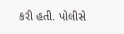કરી હતી. પોલીસે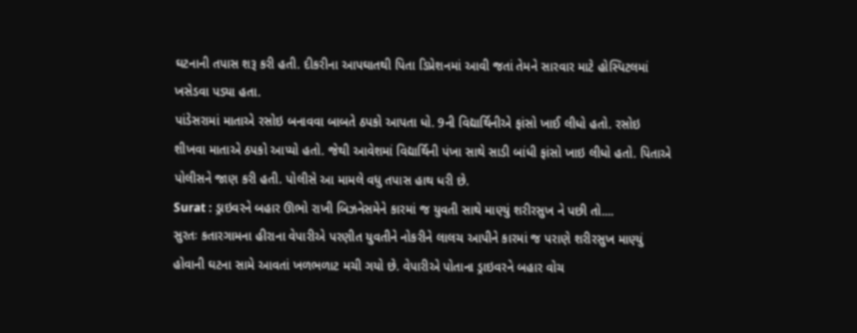ઘટનાની તપાસ શરૂ કરી હતી. દીકરીના આપઘાતથી પિતા ડિપ્રેશનમાં આવી જતાં તેમને સારવાર માટે હોસ્પિટલમાં ખસેડવા પડ્યા હતા.
પાંડેસરામાં માતાએ રસોઇ બનાવવા બાબતે ઠપકો આપતા ધો. 9ની વિદ્યાર્થિનીએ ફાંસો ખાઈ લીધો હતો. રસોઇ શીખવા માતાએ ઠપકો આપ્યો હતો. જેથી આવેશમાં વિદ્યાર્થિની પંખા સાથે સાડી બાંધી ફાંસો ખાઇ લીધો હતો. પિતાએ પોલીસને જાણ કરી હતી. પોલીસે આ મામલે વધુ તપાસ હાથ ધરી છે.
Surat : ડ્રાઇવરને બહાર ઊભો રાખી બિઝનેસમેને કારમાં જ યુવતી સાથે માણ્યું શરીરસુખ ને પછી તો....
સુરતઃ કતારગામના હીરાના વેપારીએ પરણીત યુવતીને નોકરીને લાલચ આપીને કારમાં જ પરાણે શરીરસુખ માણ્યું હોવાની ઘટના સામે આવતાં ખળભળાટ મચી ગયો છે. વેપારીએ પોતાના ડ્રાઇવરને બહાર વોચ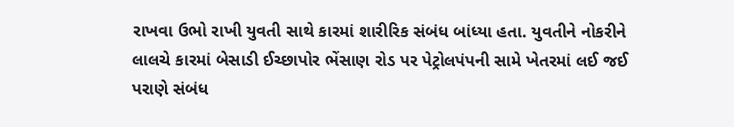રાખવા ઉભો રાખી યુવતી સાથે કારમાં શારીરિક સંબંધ બાંધ્યા હતા. યુવતીને નોકરીને લાલચે કારમાં બેસાડી ઈચ્છાપોર ભેંસાણ રોડ પર પેટ્રોલપંપની સામે ખેતરમાં લઈ જઈ પરાણે સંબંધ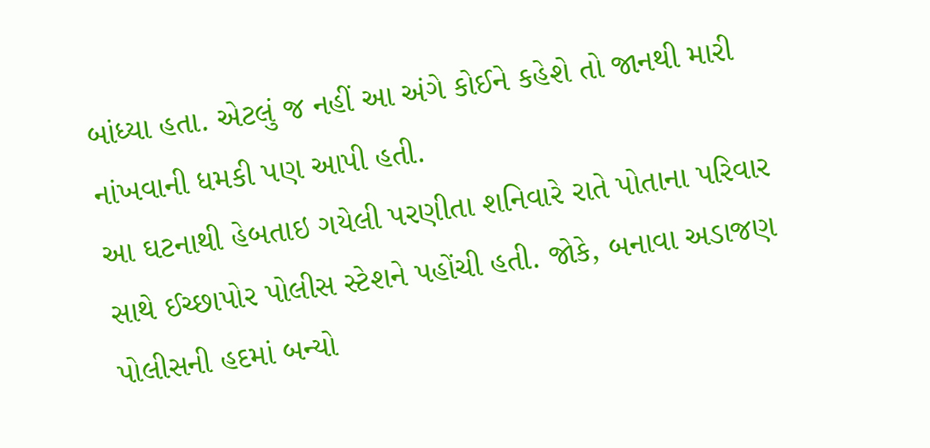બાંધ્યા હતા. એટલું જ નહીં આ અંગે કોઈને કહેશે તો જાનથી મારી નાંખવાની ધમકી પણ આપી હતી.
આ ઘટનાથી હેબતાઇ ગયેલી પરણીતા શનિવારે રાતે પોતાના પરિવાર સાથે ઈચ્છાપોર પોલીસ સ્ટેશને પહોંચી હતી. જોકે, બનાવા અડાજણ પોલીસની હદમાં બન્યો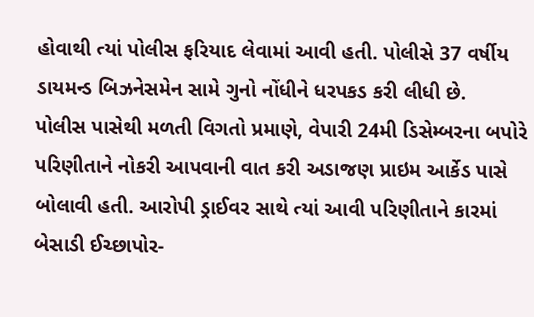હોવાથી ત્યાં પોલીસ ફરિયાદ લેવામાં આવી હતી. પોલીસે 37 વર્ષીય ડાયમન્ડ બિઝનેસમેન સામે ગુનો નોંધીને ધરપકડ કરી લીધી છે.
પોલીસ પાસેથી મળતી વિગતો પ્રમાણે, વેપારી 24મી ડિસેમ્બરના બપોરે પરિણીતાને નોકરી આપવાની વાત કરી અડાજણ પ્રાઇમ આર્કેડ પાસે બોલાવી હતી. આરોપી ડ્રાઈવર સાથે ત્યાં આવી પરિણીતાને કારમાં બેસાડી ઈચ્છાપોર-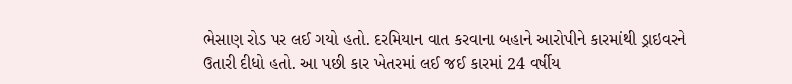ભેસાણ રોડ પર લઈ ગયો હતો. દરમિયાન વાત કરવાના બહાને આરોપીને કારમાંથી ડ્રાઇવરને ઉતારી દીધો હતો. આ પછી કાર ખેતરમાં લઈ જઈ કારમાં 24 વર્ષીય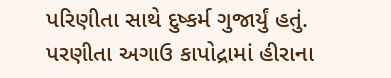પરિણીતા સાથે દુષ્કર્મ ગુજાર્યું હતું.
પરણીતા અગાઉ કાપોદ્રામાં હીરાના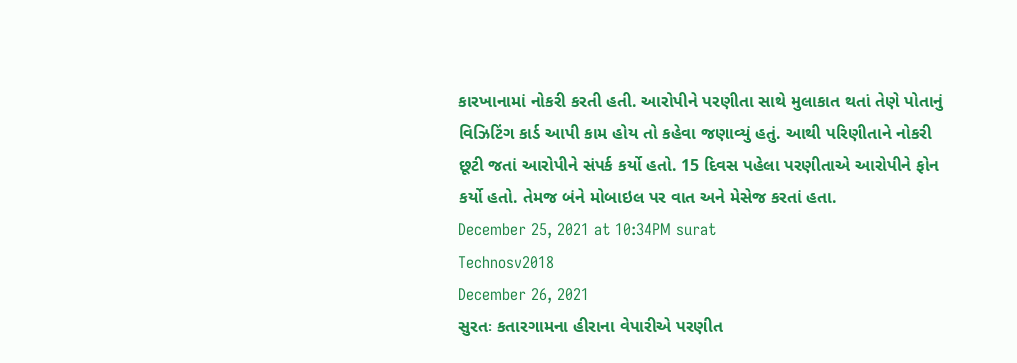કારખાનામાં નોકરી કરતી હતી. આરોપીને પરણીતા સાથે મુલાકાત થતાં તેણે પોતાનું વિઝિટિંગ કાર્ડ આપી કામ હોય તો કહેવા જણાવ્યું હતું. આથી પરિણીતાને નોકરી છૂટી જતાં આરોપીને સંપર્ક કર્યો હતો. 15 દિવસ પહેલા પરણીતાએ આરોપીને ફોન કર્યો હતો. તેમજ બંને મોબાઇલ પર વાત અને મેસેજ કરતાં હતા.
December 25, 2021 at 10:34PM surat
Technosv2018
December 26, 2021
સુરતઃ કતારગામના હીરાના વેપારીએ પરણીત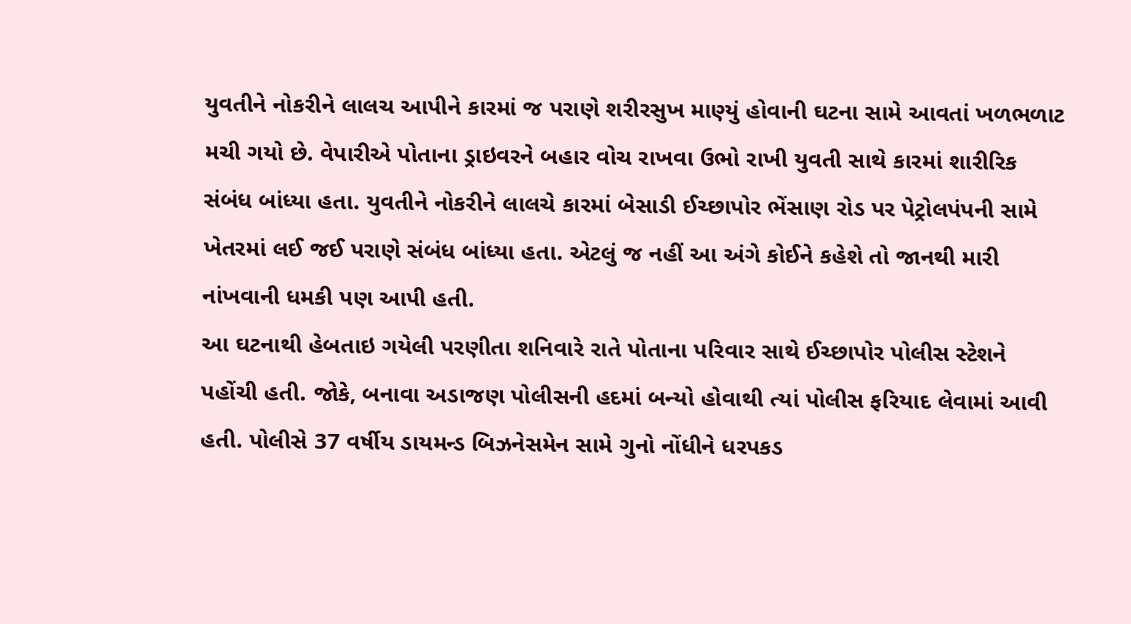યુવતીને નોકરીને લાલચ આપીને કારમાં જ પરાણે શરીરસુખ માણ્યું હોવાની ઘટના સામે આવતાં ખળભળાટ મચી ગયો છે. વેપારીએ પોતાના ડ્રાઇવરને બહાર વોચ રાખવા ઉભો રાખી યુવતી સાથે કારમાં શારીરિક સંબંધ બાંધ્યા હતા. યુવતીને નોકરીને લાલચે કારમાં બેસાડી ઈચ્છાપોર ભેંસાણ રોડ પર પેટ્રોલપંપની સામે ખેતરમાં લઈ જઈ પરાણે સંબંધ બાંધ્યા હતા. એટલું જ નહીં આ અંગે કોઈને કહેશે તો જાનથી મારી નાંખવાની ધમકી પણ આપી હતી.
આ ઘટનાથી હેબતાઇ ગયેલી પરણીતા શનિવારે રાતે પોતાના પરિવાર સાથે ઈચ્છાપોર પોલીસ સ્ટેશને પહોંચી હતી. જોકે, બનાવા અડાજણ પોલીસની હદમાં બન્યો હોવાથી ત્યાં પોલીસ ફરિયાદ લેવામાં આવી હતી. પોલીસે 37 વર્ષીય ડાયમન્ડ બિઝનેસમેન સામે ગુનો નોંધીને ધરપકડ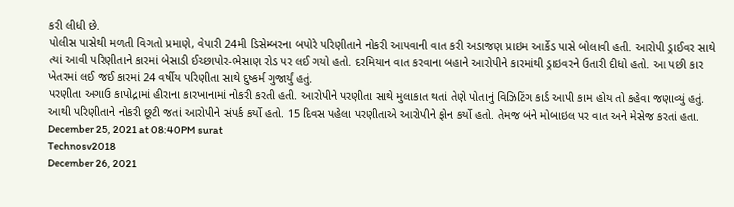કરી લીધી છે.
પોલીસ પાસેથી મળતી વિગતો પ્રમાણે, વેપારી 24મી ડિસેમ્બરના બપોરે પરિણીતાને નોકરી આપવાની વાત કરી અડાજણ પ્રાઇમ આર્કેડ પાસે બોલાવી હતી. આરોપી ડ્રાઈવર સાથે ત્યાં આવી પરિણીતાને કારમાં બેસાડી ઈચ્છાપોર-ભેસાણ રોડ પર લઈ ગયો હતો. દરમિયાન વાત કરવાના બહાને આરોપીને કારમાંથી ડ્રાઇવરને ઉતારી દીધો હતો. આ પછી કાર ખેતરમાં લઈ જઈ કારમાં 24 વર્ષીય પરિણીતા સાથે દુષ્કર્મ ગુજાર્યું હતું.
પરણીતા અગાઉ કાપોદ્રામાં હીરાના કારખાનામાં નોકરી કરતી હતી. આરોપીને પરણીતા સાથે મુલાકાત થતાં તેણે પોતાનું વિઝિટિંગ કાર્ડ આપી કામ હોય તો કહેવા જણાવ્યું હતું. આથી પરિણીતાને નોકરી છૂટી જતાં આરોપીને સંપર્ક કર્યો હતો. 15 દિવસ પહેલા પરણીતાએ આરોપીને ફોન કર્યો હતો. તેમજ બંને મોબાઇલ પર વાત અને મેસેજ કરતાં હતા.
December 25, 2021 at 08:40PM surat
Technosv2018
December 26, 2021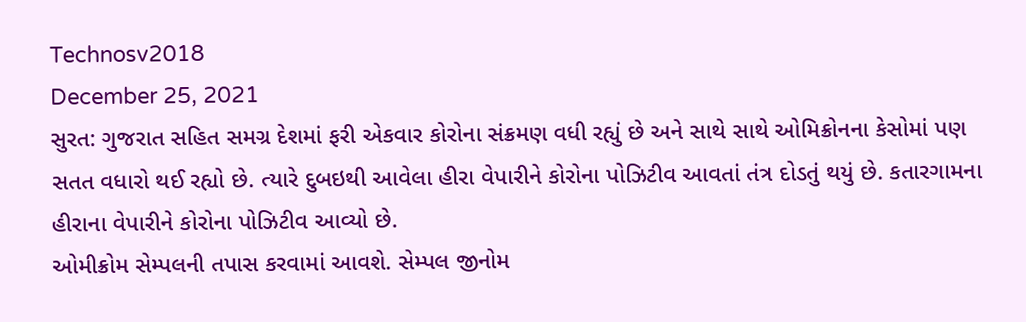Technosv2018
December 25, 2021
સુરત: ગુજરાત સહિત સમગ્ર દેશમાં ફરી એકવાર કોરોના સંક્રમણ વધી રહ્યું છે અને સાથે સાથે ઓમિક્રોનના કેસોમાં પણ સતત વધારો થઈ રહ્યો છે. ત્યારે દુબઇથી આવેલા હીરા વેપારીને કોરોના પોઝિટીવ આવતાં તંત્ર દોડતું થયું છે. કતારગામના હીરાના વેપારીને કોરોના પોઝિટીવ આવ્યો છે.
ઓમીક્રોમ સેમ્પલની તપાસ કરવામાં આવશે. સેમ્પલ જીનોમ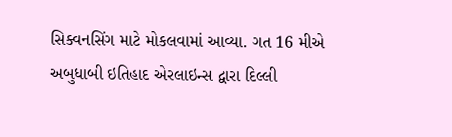સિક્વનસિંગ માટે મોકલવામાં આવ્યા. ગત 16 મીએ અબુધાબી ઇતિહાદ એરલાઇન્સ દ્વારા દિલ્લી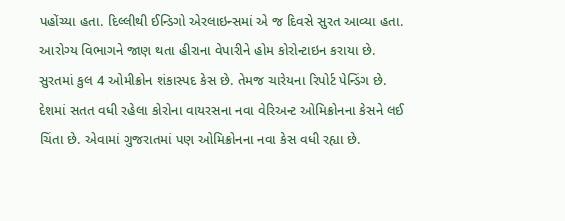પહોંચ્યા હતા. દિલ્લીથી ઈન્ડિગો એરલાઇન્સમાં એ જ દિવસે સુરત આવ્યા હતા. આરોગ્ય વિભાગને જાણ થતા હીરાના વેપારીને હોમ કોરોન્ટાઇન કરાયા છે. સુરતમાં કુલ 4 ઓમીક્રોન શંકાસ્પદ કેસ છે. તેમજ ચારેયના રિપોર્ટ પેન્ડિંગ છે.
દેશમાં સતત વધી રહેલા કોરોના વાયરસના નવા વેરિઅન્ટ ઓમિક્રોનના કેસને લઈ ચિંતા છે. એવામાં ગુજરાતમાં પણ ઓમિક્રોનના નવા કેસ વધી રહ્યા છે.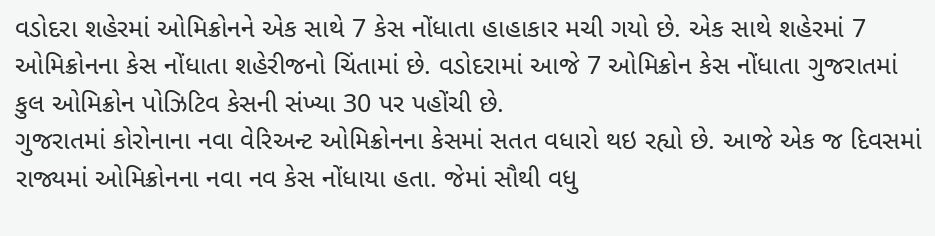વડોદરા શહેરમાં ઓમિક્રોનને એક સાથે 7 કેસ નોંધાતા હાહાકાર મચી ગયો છે. એક સાથે શહેરમાં 7 ઓમિક્રોનના કેસ નોંધાતા શહેરીજનો ચિંતામાં છે. વડોદરામાં આજે 7 ઓમિક્રોન કેસ નોંધાતા ગુજરાતમાં કુલ ઓમિક્રોન પોઝિટિવ કેસની સંખ્યા 30 પર પહોંચી છે.
ગુજરાતમાં કોરોનાના નવા વેરિઅન્ટ ઓમિક્રોનના કેસમાં સતત વધારો થઇ રહ્યો છે. આજે એક જ દિવસમાં રાજ્યમાં ઓમિક્રોનના નવા નવ કેસ નોંધાયા હતા. જેમાં સૌથી વધુ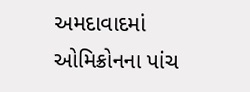અમદાવાદમાં ઓમિક્રોનના પાંચ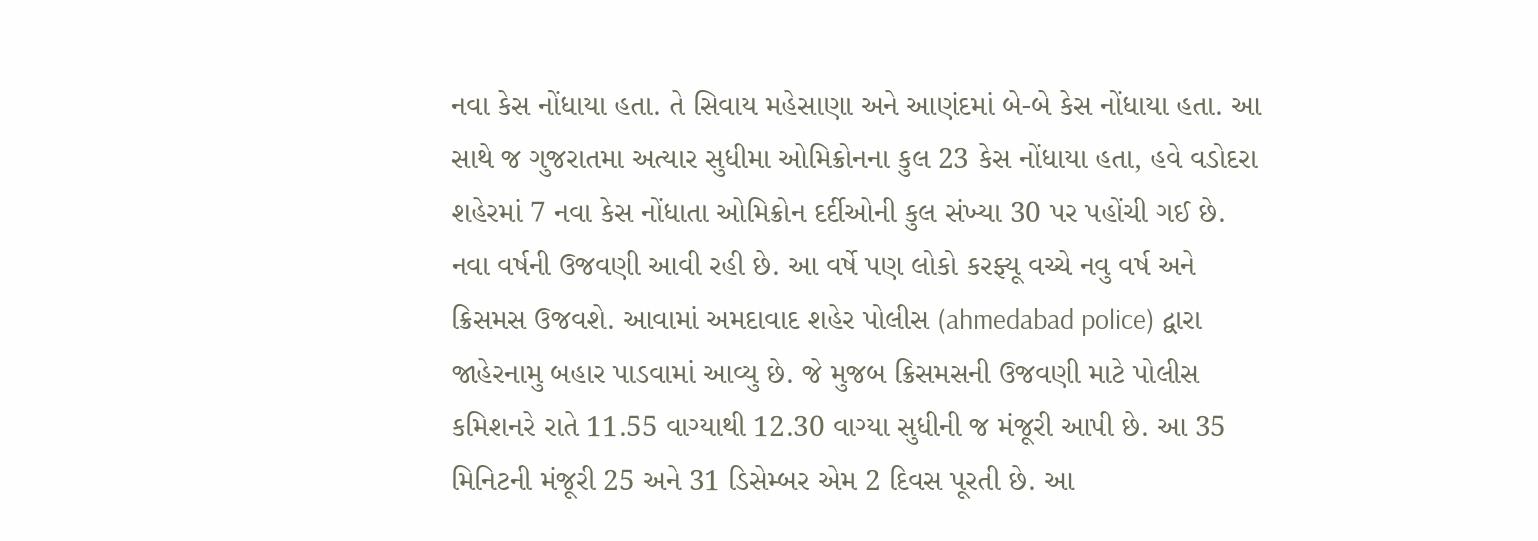નવા કેસ નોંધાયા હતા. તે સિવાય મહેસાણા અને આણંદમાં બે-બે કેસ નોંધાયા હતા. આ સાથે જ ગુજરાતમા અત્યાર સુધીમા ઓમિક્રોનના કુલ 23 કેસ નોંધાયા હતા, હવે વડોદરા શહેરમાં 7 નવા કેસ નોંધાતા ઓમિક્રોન દર્દીઓની કુલ સંખ્યા 30 પર પહોંચી ગઈ છે.
નવા વર્ષની ઉજવણી આવી રહી છે. આ વર્ષે પણ લોકો કરફ્યૂ વચ્ચે નવુ વર્ષ અને ક્રિસમસ ઉજવશે. આવામાં અમદાવાદ શહેર પોલીસ (ahmedabad police) દ્વારા જાહેરનામુ બહાર પાડવામાં આવ્યુ છે. જે મુજબ ક્રિસમસની ઉજવણી માટે પોલીસ કમિશનરે રાતે 11.55 વાગ્યાથી 12.30 વાગ્યા સુધીની જ મંજૂરી આપી છે. આ 35 મિનિટની મંજૂરી 25 અને 31 ડિસેમ્બર એમ 2 દિવસ પૂરતી છે. આ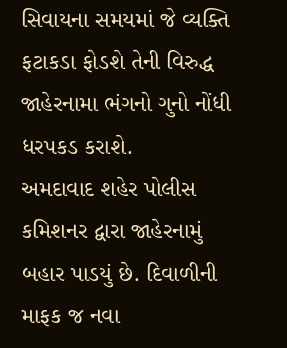સિવાયના સમયમાં જે વ્યક્તિ ફટાકડા ફોડશે તેની વિરુદ્ધ જાહેરનામા ભંગનો ગુનો નોંધી ધરપકડ કરાશે.
અમદાવાદ શહેર પોલીસ કમિશનર દ્વારા જાહેરનામું બહાર પાડયું છે. દિવાળીની માફક જ નવા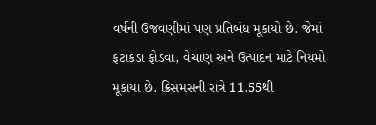વર્ષની ઉજવણીમાં પણ પ્રતિબંધ મૂકાયો છે. જેમાં ફટાકડા ફોડવા, વેચાણ અને ઉત્પાદન માટે નિયમો મૂકાયા છે. ક્રિસમસની રાત્રે 11.55થી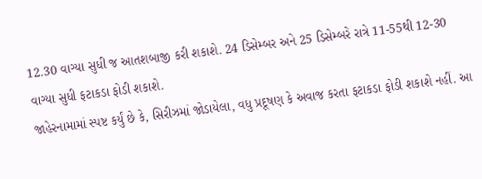12.30 વાગ્યા સુધી જ આતશબાજી કરી શકાશે. 24 ડિસેમ્બર અને 25 ડિસેમ્બરે રાત્રે 11-55થી 12-30 વાગ્યા સુધી ફટાકડા ફોડી શકાશે.
જાહેરનામામાં સ્પષ્ટ કર્યું છે કે, સિરીઝમાં જોડાયેલા, વધુ પ્રદૂષણ કે અવાજ કરતા ફટાકડા ફોડી શકાશે નહીં. આ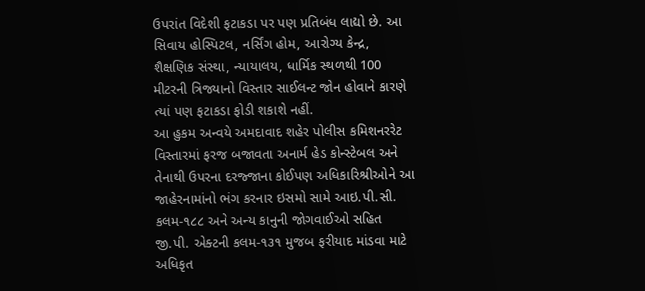ઉપરાંત વિદેશી ફટાકડા પર પણ પ્રતિબંધ લાદ્યો છે. આ સિવાય હોસ્પિટલ, નર્સિંગ હોમ, આરોગ્ય કેન્દ્ર, શૈક્ષણિક સંસ્થા, ન્યાયાલય, ધાર્મિક સ્થળથી 100 મીટરની ત્રિજ્યાનો વિસ્તાર સાઈલન્ટ જોન હોવાને કારણે ત્યાં પણ ફટાકડા ફોડી શકાશે નહીં.
આ હુકમ અન્વયે અમદાવાદ શહેર પોલીસ કમિશનરરેટ વિસ્તારમાં ફરજ બજાવતા અનાર્મ હેડ કોન્સ્ટેબલ અને તેનાથી ઉપરના દરજ્જાના કોઈપણ અધિકારિશ્રીઓને આ જાહેરનામાંનો ભંગ કરનાર ઇસમો સામે આઇ.પી.સી. કલમ-૧૮૮ અને અન્ય કાનુની જોગવાઈઓ સહિત જી.પી. એક્ટની કલમ-૧૩૧ મુજબ ફરીયાદ માંડવા માટે અધિકૃત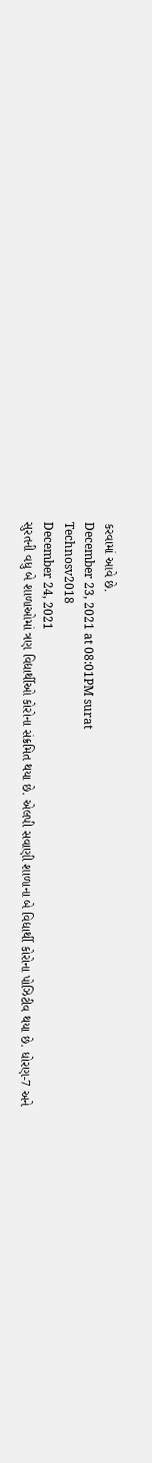કરવામાં આવે છે.
December 23, 2021 at 08:01PM surat
Technosv2018
December 24, 2021
સુરતની વધુ બે શાળાઓમાં ત્રણ વિદ્યાર્થીઓ કોરોના સંક્રમિત થયા છે. એલપી સવાણી શાળાના બે વિદ્યાર્થી કોરોના પોઝિટીવ થયા છે. ધોરણ-7 અને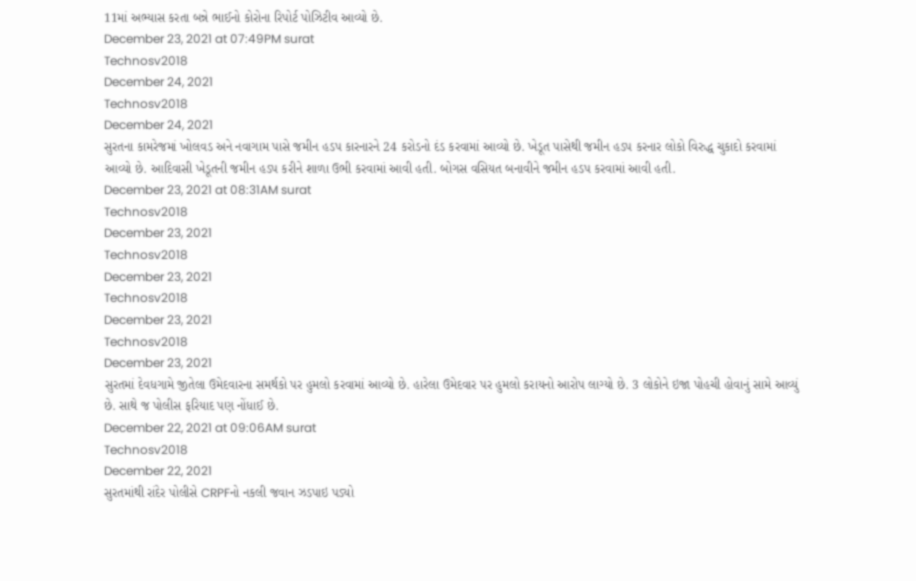11માં અભ્યાસ કરતા બન્ને ભાઈનો કોરોના રિપોર્ટ પોઝિટીવ આવ્યો છે.
December 23, 2021 at 07:49PM surat
Technosv2018
December 24, 2021
Technosv2018
December 24, 2021
સુરતના કામરેજમાં ખોલવડ અને નવાગામ પાસે જમીન હડપ કારનારને 24 કરોડનો દંડ કરવામાં આવ્યો છે. ખેડૂત પાસેથી જમીન હડપ કરનાર લોકો વિરુદ્ધ ચુકાદો કરવામાં આવ્યો છે. આદિવાસી ખેડૂતની જમીન હડપ કરીને શાળા ઉભી કરવામાં આવી હતી. બોગસ વસિયત બનાવીને જમીન હડપ કરવામાં આવી હતી.
December 23, 2021 at 08:31AM surat
Technosv2018
December 23, 2021
Technosv2018
December 23, 2021
Technosv2018
December 23, 2021
Technosv2018
December 23, 2021
સુરતમાં દેવધગામે જીતેલા ઉમેદવારના સમર્થકો પર હુમલો કરવામાં આવ્યો છે. હારેલા ઉમેદવાર પર હુમલો કરાયનો આરોપ લાગ્યો છે. 3 લોકોને ઇજા પોહચી હોવાનું સામે આવ્યું છે. સાથે જ પોલીસ ફરિયાદ પણ નોંધાઈ છે.
December 22, 2021 at 09:06AM surat
Technosv2018
December 22, 2021
સુરતમાંથી રાંદેર પોલીસે CRPFનો નકલી જવાન ઝડપાઇ પડ્યો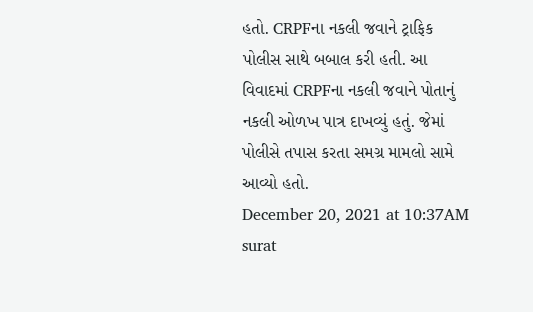હતો. CRPFના નકલી જવાને ટ્રાફિક પોલીસ સાથે બબાલ કરી હતી. આ વિવાદમાં CRPFના નકલી જવાને પોતાનું નકલી ઓળખ પાત્ર દાખવ્યું હતું. જેમાં પોલીસે તપાસ કરતા સમગ્ર મામલો સામે આવ્યો હતો.
December 20, 2021 at 10:37AM surat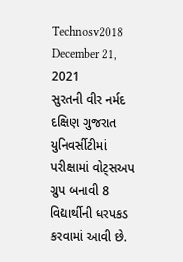Technosv2018
December 21, 2021
સુરતની વીર નર્મદ દક્ષિણ ગુજરાત યુનિવર્સીટીમાં પરીક્ષામાં વોટ્સઅપ ગ્રુપ બનાવી 8 વિદ્યાર્થીની ધરપકડ કરવામાં આવી છે.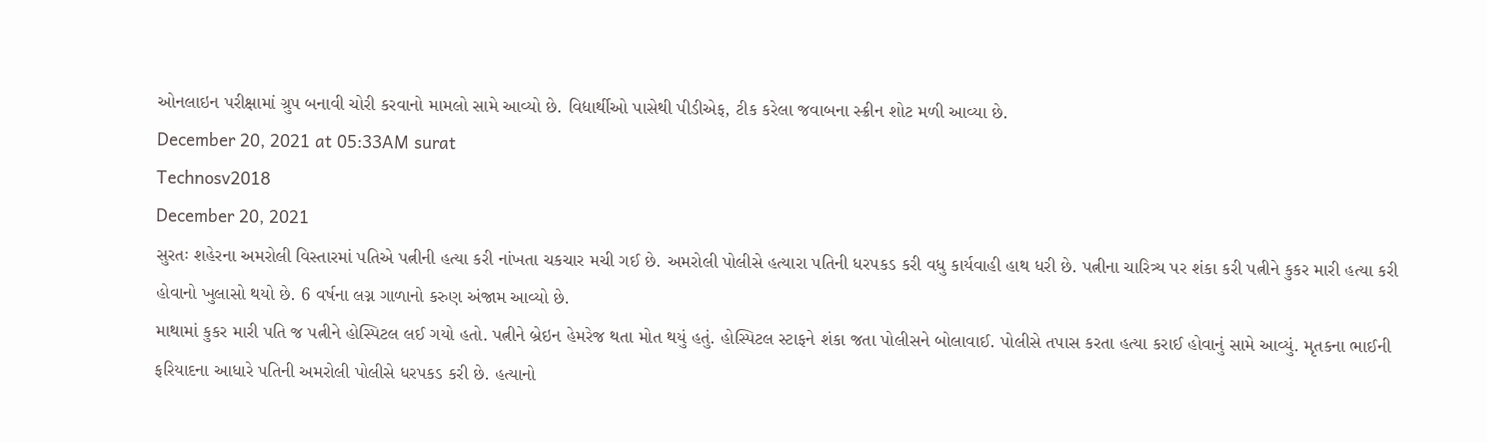ઓનલાઇન પરીક્ષામાં ગ્રુપ બનાવી ચોરી કરવાનો મામલો સામે આવ્યો છે. વિદ્યાર્થીઓ પાસેથી પીડીએફ, ટીક કરેલા જવાબના સ્ક્રીન શોટ મળી આવ્યા છે.
December 20, 2021 at 05:33AM surat
Technosv2018
December 20, 2021
સુરતઃ શહેરના અમરોલી વિસ્તારમાં પતિએ પત્નીની હત્યા કરી નાંખતા ચકચાર મચી ગઈ છે. અમરોલી પોલીસે હત્યારા પતિની ધરપકડ કરી વધુ કાર્યવાહી હાથ ધરી છે. પત્નીના ચારિત્ર્ય પર શંકા કરી પત્નીને કુકર મારી હત્યા કરી હોવાનો ખુલાસો થયો છે. 6 વર્ષના લગ્ન ગાળાનો કરુણ અંજામ આવ્યો છે.
માથામાં કુકર મારી પતિ જ પત્નીને હોસ્પિટલ લઈ ગયો હતો. પત્નીને બ્રેઇન હેમરેજ થતા મોત થયું હતું. હોસ્પિટલ સ્ટાફને શંકા જતા પોલીસને બોલાવાઈ. પોલીસે તપાસ કરતા હત્યા કરાઈ હોવાનું સામે આવ્યું. મૃતકના ભાઈની ફરિયાદના આધારે પતિની અમરોલી પોલીસે ધરપકડ કરી છે. હત્યાનો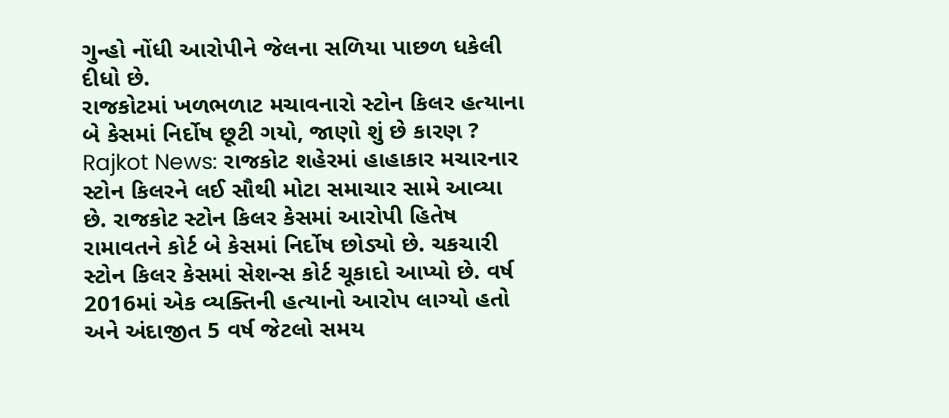ગુન્હો નોંધી આરોપીને જેલના સળિયા પાછળ ધકેલી દીધો છે.
રાજકોટમાં ખળભળાટ મચાવનારો સ્ટોન કિલર હત્યાના બે કેસમાં નિર્દોષ છૂટી ગયો, જાણો શું છે કારણ ?
Rajkot News: રાજકોટ શહેરમાં હાહાકાર મચારનાર સ્ટોન કિલરને લઈ સૌથી મોટા સમાચાર સામે આવ્યા છે. રાજકોટ સ્ટોન કિલર કેસમાં આરોપી હિતેષ રામાવતને કોર્ટ બે કેસમાં નિર્દોષ છોડ્યો છે. ચકચારી સ્ટોન કિલર કેસમાં સેશન્સ કોર્ટ ચૂકાદો આપ્યો છે. વર્ષ 2016માં એક વ્યક્તિની હત્યાનો આરોપ લાગ્યો હતો અને અંદાજીત 5 વર્ષ જેટલો સમય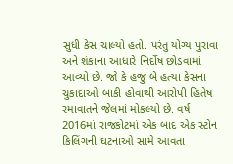સુધી કેસ ચાલ્યો હતો. પરંતુ યોગ્ય પુરાવા અને શંકાના આધારે નિર્દોષ છોડવામાં આવ્યો છે. જો કે હજુ બે હત્યા કેસના ચુકાદાઓ બાકી હોવાથી આરોપી હિતેષ રમાવાતને જેલમાં મોકલ્યો છે. વર્ષ 2016માં રાજકોટમાં એક બાદ એક સ્ટોન કિલિંગની ઘટનાઓ સામે આવતા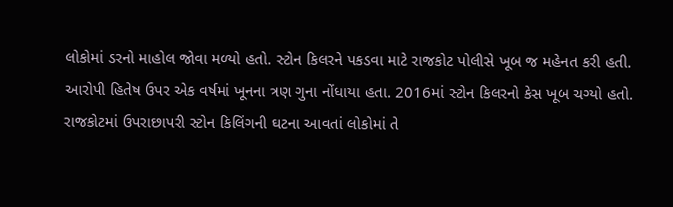લોકોમાં ડરનો માહોલ જોવા મળ્યો હતો. સ્ટોન કિલરને પકડવા માટે રાજકોટ પોલીસે ખૂબ જ મહેનત કરી હતી.
આરોપી હિતેષ ઉપર એક વર્ષમાં ખૂનના ત્રણ ગુના નોંધાયા હતા. 2016માં સ્ટોન કિલરનો કેસ ખૂબ ચગ્યો હતો. રાજકોટમાં ઉપરાછાપરી સ્ટોન કિલિંગની ઘટના આવતાં લોકોમાં તે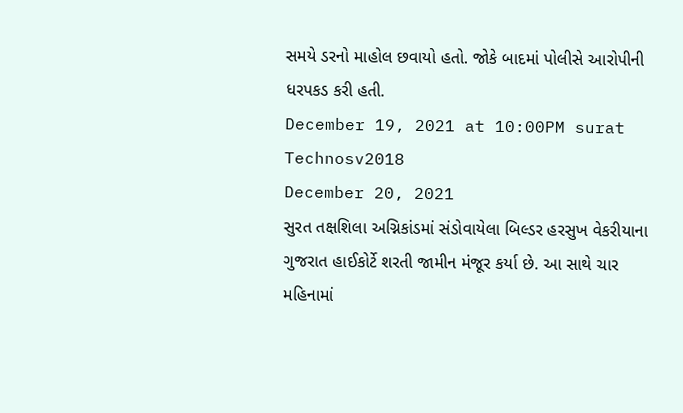સમયે ડરનો માહોલ છવાયો હતો. જોકે બાદમાં પોલીસે આરોપીની ધરપકડ કરી હતી.
December 19, 2021 at 10:00PM surat
Technosv2018
December 20, 2021
સુરત તક્ષશિલા અગ્નિકાંડમાં સંડોવાયેલા બિલ્ડર હરસુખ વેકરીયાના ગુજરાત હાઈકોર્ટે શરતી જામીન મંજૂર કર્યા છે. આ સાથે ચાર મહિનામાં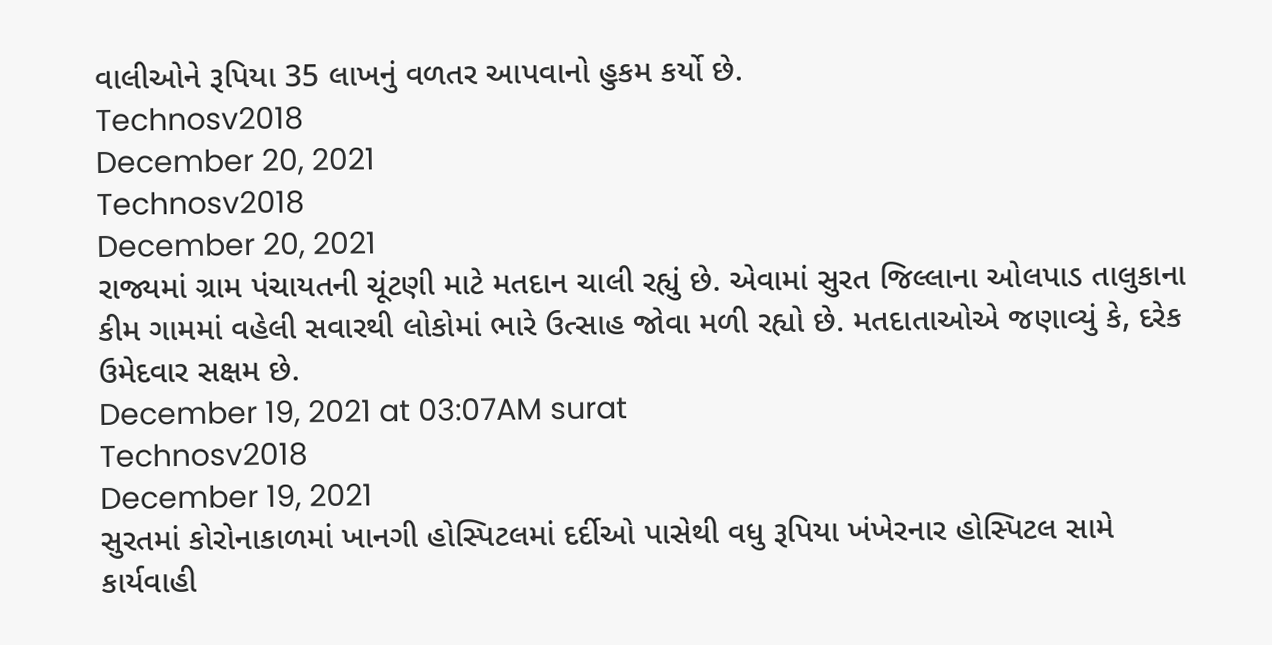વાલીઓને રૂપિયા 35 લાખનું વળતર આપવાનો હુકમ કર્યો છે.
Technosv2018
December 20, 2021
Technosv2018
December 20, 2021
રાજ્યમાં ગ્રામ પંચાયતની ચૂંટણી માટે મતદાન ચાલી રહ્યું છે. એવામાં સુરત જિલ્લાના ઓલપાડ તાલુકાના કીમ ગામમાં વહેલી સવારથી લોકોમાં ભારે ઉત્સાહ જોવા મળી રહ્યો છે. મતદાતાઓએ જણાવ્યું કે, દરેક ઉમેદવાર સક્ષમ છે.
December 19, 2021 at 03:07AM surat
Technosv2018
December 19, 2021
સુરતમાં કોરોનાકાળમાં ખાનગી હોસ્પિટલમાં દર્દીઓ પાસેથી વધુ રૂપિયા ખંખેરનાર હોસ્પિટલ સામે કાર્યવાહી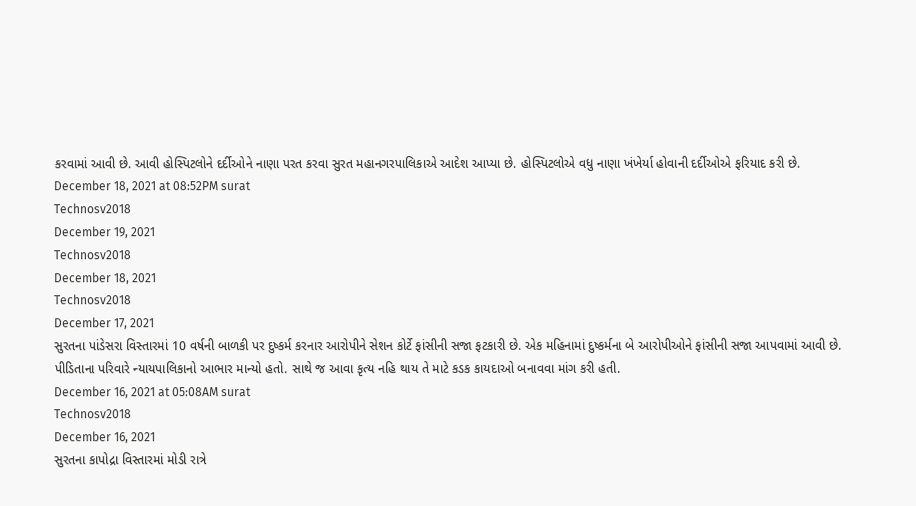કરવામાં આવી છે. આવી હોસ્પિટલોને દર્દીઓને નાણા પરત કરવા સુરત મહાનગરપાલિકાએ આદેશ આપ્યા છે. હોસ્પિટલોએ વધુ નાણા ખંખેર્યા હોવાની દર્દીઓએ ફરિયાદ કરી છે.
December 18, 2021 at 08:52PM surat
Technosv2018
December 19, 2021
Technosv2018
December 18, 2021
Technosv2018
December 17, 2021
સુરતના પાંડેસરા વિસ્તારમાં 10 વર્ષની બાળકી પર દુષ્કર્મ કરનાર આરોપીને સેશન કોર્ટે ફાંસીની સજા ફટકારી છે. એક મહિનામાં દુષ્કર્મના બે આરોપીઓને ફાંસીની સજા આપવામાં આવી છે. પીડિતાના પરિવારે ન્યાયપાલિકાનો આભાર માન્યો હતો. સાથે જ આવા કૃત્ય નહિ થાય તે માટે કડક કાયદાઓ બનાવવા માંગ કરી હતી.
December 16, 2021 at 05:08AM surat
Technosv2018
December 16, 2021
સુરતના કાપોદ્રા વિસ્તારમાં મોડી રાત્રે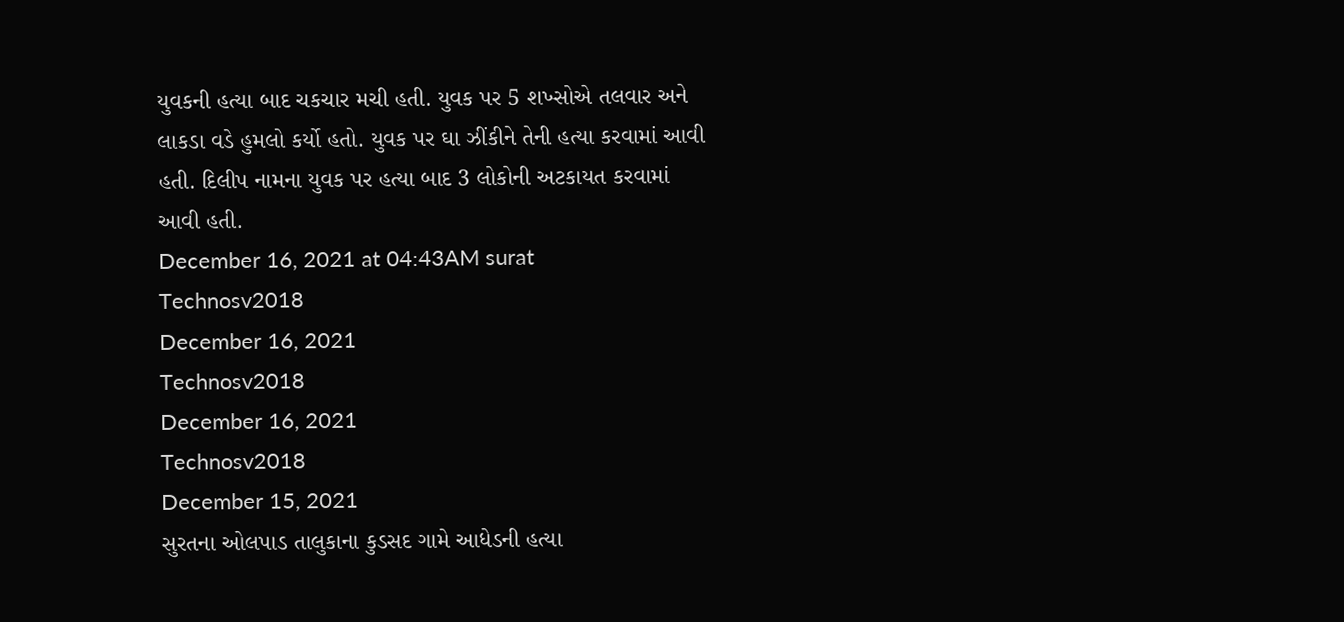યુવકની હત્યા બાદ ચકચાર મચી હતી. યુવક પર 5 શખ્સોએ તલવાર અને લાકડા વડે હુમલો કર્યો હતો. યુવક પર ઘા ઝીંકીને તેની હત્યા કરવામાં આવી હતી. દિલીપ નામના યુવક પર હત્યા બાદ 3 લોકોની અટકાયત કરવામાં આવી હતી.
December 16, 2021 at 04:43AM surat
Technosv2018
December 16, 2021
Technosv2018
December 16, 2021
Technosv2018
December 15, 2021
સુરતના ઓલપાડ તાલુકાના કુડસદ ગામે આધેડની હત્યા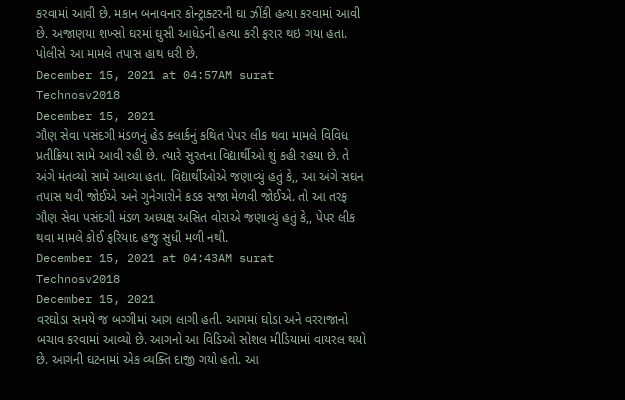કરવામાં આવી છે. મકાન બનાવનાર કોન્ટ્રાક્ટરની ઘા ઝીંકી હત્યા કરવામાં આવી છે. અજાણયા શખ્સો ઘરમાં ઘુસી આધેડની હત્યા કરી ફરાર થઇ ગયા હતા. પોલીસે આ મામલે તપાસ હાથ ધરી છે.
December 15, 2021 at 04:57AM surat
Technosv2018
December 15, 2021
ગૌણ સેવા પસંદગી મંડળનું હેડ ક્લાર્કનું કથિત પેપર લીક થવા મામલે વિવિધ પ્રતીક્રિયા સામે આવી રહી છે. ત્યારે સુરતના વિદ્યાર્થીઓ શું કહી રહયા છે. તે અંગે મંતવ્યો સામે આવ્યા હતા. વિદ્યાર્થીઓએ જણાવ્યું હતું કે,, આ અંગે સઘન તપાસ થવી જોઈએ અને ગુનેગારોને કડક સજા મેળવી જોઈએ. તો આ તરફ ગૌણ સેવા પસંદગી મંડળ અધ્યક્ષ અસિત વોરાએ જણાવ્યું હતું કે,, પેપર લીક થવા મામલે કોઈ ફરિયાદ હજુ સુધી મળી નથી.
December 15, 2021 at 04:43AM surat
Technosv2018
December 15, 2021
વરઘોડા સમયે જ બગ્ગીમાં આગ લાગી હતી. આગમાં ઘોડા અને વરરાજાનો બચાવ કરવામાં આવ્યો છે. આગનો આ વિડિઓ સોશલ મીડિયામાં વાયરલ થયો છે. આગની ઘટનામાં એક વ્યક્તિ દાજી ગયો હતો. આ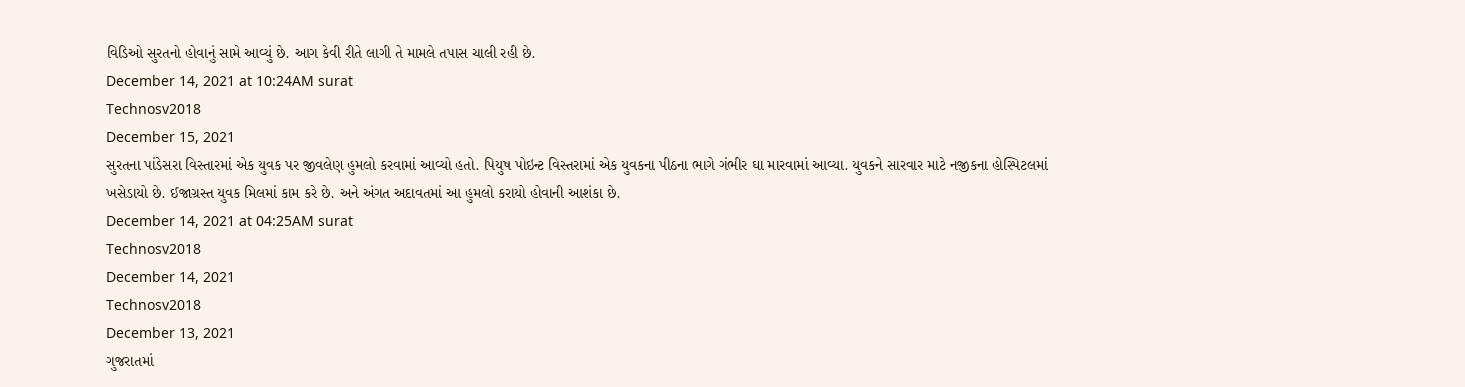વિડિઓ સુરતનો હોવાનું સામે આવ્યું છે. આગ કેવી રીતે લાગી તે મામલે તપાસ ચાલી રહી છે.
December 14, 2021 at 10:24AM surat
Technosv2018
December 15, 2021
સુરતના પાંડેસરા વિસ્તારમાં એક યુવક પર જીવલેણ હુમલો કરવામાં આવ્યો હતો. પિયુષ પોઇન્ટ વિસ્તરામાં એક યુવકના પીઠના ભાગે ગંભીર ઘા મારવામાં આવ્યા. યુવકને સારવાર માટે નજીકના હોસ્પિટલમાં ખસેડાયો છે. ઈજાગ્રસ્ત યુવક મિલમાં કામ કરે છે. અને અંગત અદાવતમાં આ હુમલો કરાયો હોવાની આશંકા છે.
December 14, 2021 at 04:25AM surat
Technosv2018
December 14, 2021
Technosv2018
December 13, 2021
ગુજરાતમાં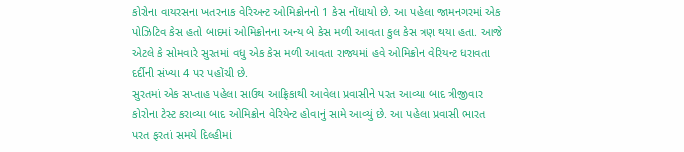કોરોના વાયરસના ખતરનાક વેરિઅન્ટ ઓમિક્રોનનો 1 કેસ નોંધાયો છે. આ પહેલા જામનગરમાં એક પોઝિટિવ કેસ હતો બાદમાં ઓમિક્રોનના અન્ય બે કેસ મળી આવતા કુલ કેસ ત્રણ થયા હતા. આજે એટલે કે સોમવારે સુરતમાં વધુ એક કેસ મળી આવતા રાજ્યમાં હવે ઓમિક્રોન વેરિયન્ટ ધરાવતા દર્દીની સંખ્યા 4 પર પહોંચી છે.
સુરતમાં એક સપ્તાહ પહેલા સાઉથ આફ્રિકાથી આવેલા પ્રવાસીને પરત આવ્યા બાદ ત્રીજીવાર કોરોના ટેસ્ટ કરાવ્યા બાદ ઓમિક્રોન વેરિયેન્ટ હોવાનું સામે આવ્યું છે. આ પહેલા પ્રવાસી ભારત પરત ફરતાં સમયે દિલ્હીમાં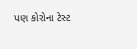પણ કોરોના ટેસ્ટ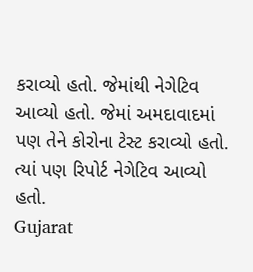કરાવ્યો હતો. જેમાંથી નેગેટિવ આવ્યો હતો. જેમાં અમદાવાદમાં પણ તેને કોરોના ટેસ્ટ કરાવ્યો હતો. ત્યાં પણ રિપોર્ટ નેગેટિવ આવ્યો હતો.
Gujarat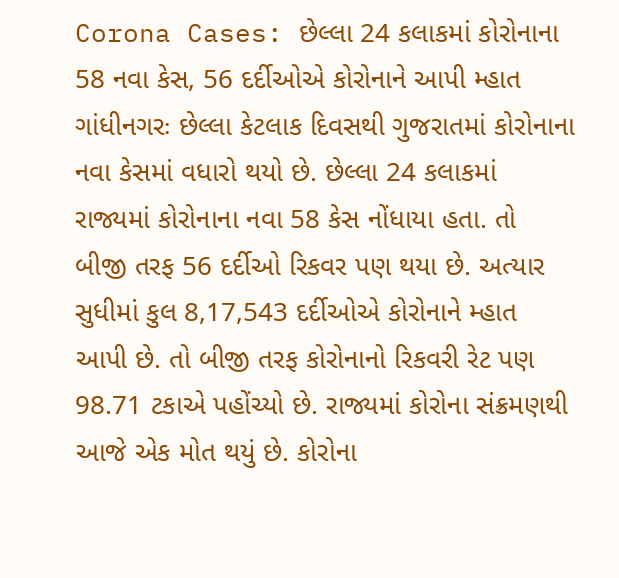Corona Cases: છેલ્લા 24 કલાકમાં કોરોનાના 58 નવા કેસ, 56 દર્દીઓએ કોરોનાને આપી મ્હાત
ગાંધીનગરઃ છેલ્લા કેટલાક દિવસથી ગુજરાતમાં કોરોનાના નવા કેસમાં વધારો થયો છે. છેલ્લા 24 કલાકમાં રાજ્યમાં કોરોનાના નવા 58 કેસ નોંધાયા હતા. તો બીજી તરફ 56 દર્દીઓ રિકવર પણ થયા છે. અત્યાર સુધીમાં કુલ 8,17,543 દર્દીઓએ કોરોનાને મ્હાત આપી છે. તો બીજી તરફ કોરોનાનો રિકવરી રેટ પણ 98.71 ટકાએ પહોંચ્યો છે. રાજ્યમાં કોરોના સંક્રમણથી આજે એક મોત થયું છે. કોરોના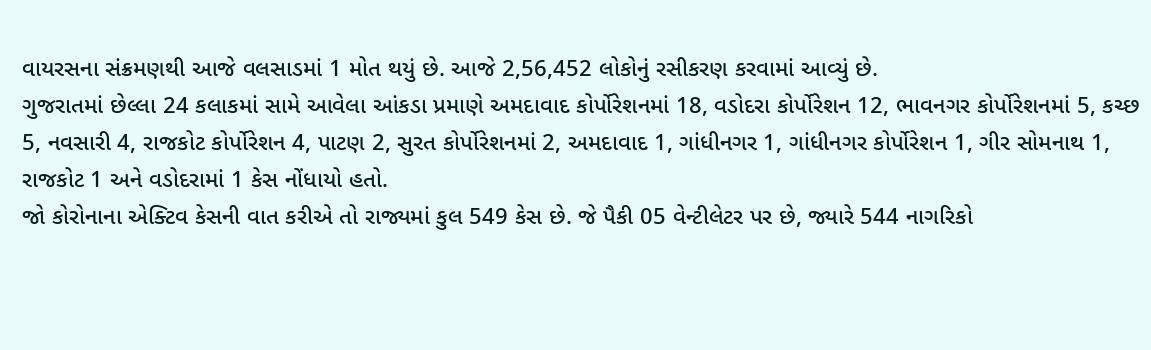વાયરસના સંક્રમણથી આજે વલસાડમાં 1 મોત થયું છે. આજે 2,56,452 લોકોનું રસીકરણ કરવામાં આવ્યું છે.
ગુજરાતમાં છેલ્લા 24 કલાકમાં સામે આવેલા આંકડા પ્રમાણે અમદાવાદ કોર્પોરેશનમાં 18, વડોદરા કોર્પોરેશન 12, ભાવનગર કોર્પોરેશનમાં 5, કચ્છ 5, નવસારી 4, રાજકોટ કોર્પોરેશન 4, પાટણ 2, સુરત કોર્પોરેશનમાં 2, અમદાવાદ 1, ગાંધીનગર 1, ગાંધીનગર કોર્પોરેશન 1, ગીર સોમનાથ 1, રાજકોટ 1 અને વડોદરામાં 1 કેસ નોંધાયો હતો.
જો કોરોનાના એક્ટિવ કેસની વાત કરીએ તો રાજ્યમાં કુલ 549 કેસ છે. જે પૈકી 05 વેન્ટીલેટર પર છે, જ્યારે 544 નાગરિકો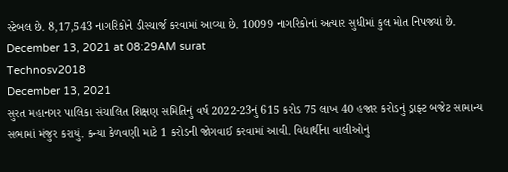સ્ટેબલ છે. 8,17,543 નાગરિકોને ડીસ્ચાર્જ કરવામાં આવ્યા છે. 10099 નાગરિકોનાં અત્યાર સુધીમાં કુલ મોત નિપજ્યાં છે.
December 13, 2021 at 08:29AM surat
Technosv2018
December 13, 2021
સુરત મહાનગર પાલિકા સંચાલિત શિક્ષણ સમિતિનું વર્ષ 2022-23નું 615 કરોડ 75 લાખ 40 હજાર કરોડનું ડ્રાફ્ટ બજેટ સામાન્ય સભામાં મંજુર કરાયું. કન્યા કેળવણી માટે 1 કરોડની જોગવાઈ કરવામાં આવી. વિદ્યાર્થીના વાલીઓનું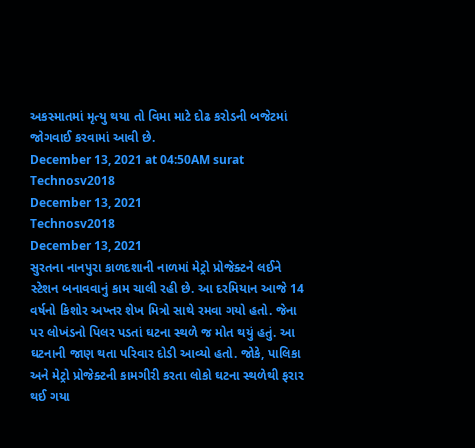અકસ્માતમાં મૃત્યુ થયા તો વિમા માટે દોઢ કરોડની બજેટમાં જોગવાઈ કરવામાં આવી છે.
December 13, 2021 at 04:50AM surat
Technosv2018
December 13, 2021
Technosv2018
December 13, 2021
સુરતના નાનપુરા કાળદશાની નાળમાં મેટ્રો પ્રોજેક્ટને લઈને સ્ટેશન બનાવવાનું કામ ચાલી રહી છે. આ દરમિયાન આજે 14 વર્ષનો કિશોર અખ્તર શેખ મિત્રો સાથે રમવા ગયો હતો. જેના પર લોખંડનો પિલર પડતાં ઘટના સ્થળે જ મોત થયું હતું. આ ઘટનાની જાણ થતા પરિવાર દોડી આવ્યો હતો. જોકે, પાલિકા અને મેટ્રો પ્રોજેક્ટની કામગીરી કરતા લોકો ઘટના સ્થળેથી ફરાર થઈ ગયા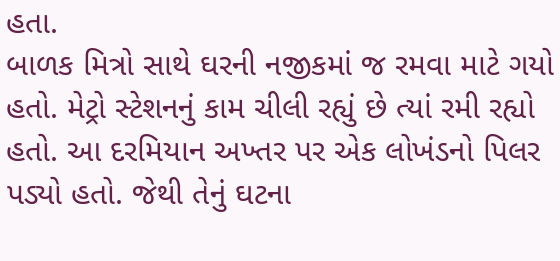હતા.
બાળક મિત્રો સાથે ઘરની નજીકમાં જ રમવા માટે ગયો હતો. મેટ્રો સ્ટેશનનું કામ ચીલી રહ્યું છે ત્યાં રમી રહ્યો હતો. આ દરમિયાન અખ્તર પર એક લોખંડનો પિલર પડ્યો હતો. જેથી તેનું ઘટના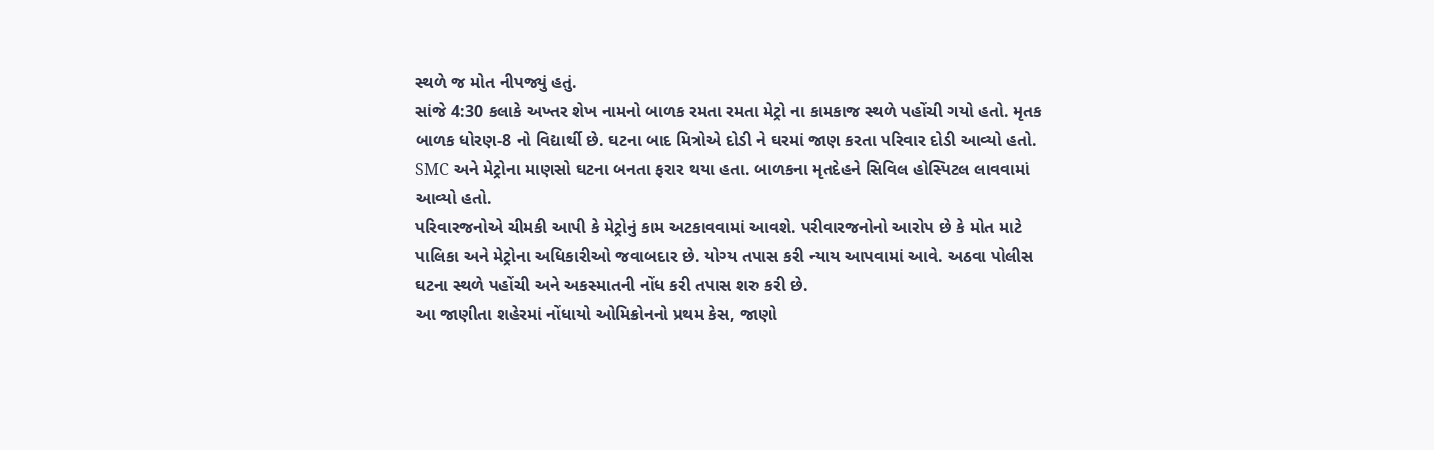સ્થળે જ મોત નીપજ્યું હતું.
સાંજે 4:30 કલાકે અખ્તર શેખ નામનો બાળક રમતા રમતા મેટ્રો ના કામકાજ સ્થળે પહોંચી ગયો હતો. મૃતક બાળક ધોરણ-8 નો વિદ્યાર્થી છે. ઘટના બાદ મિત્રોએ દોડી ને ઘરમાં જાણ કરતા પરિવાર દોડી આવ્યો હતો. SMC અને મેટ્રોના માણસો ઘટના બનતા ફરાર થયા હતા. બાળકના મૃતદેહને સિવિલ હોસ્પિટલ લાવવામાં આવ્યો હતો.
પરિવારજનોએ ચીમકી આપી કે મેટ્રોનું કામ અટકાવવામાં આવશે. પરીવારજનોનો આરોપ છે કે મોત માટે પાલિકા અને મેટ્રોના અધિકારીઓ જવાબદાર છે. યોગ્ય તપાસ કરી ન્યાય આપવામાં આવે. અઠવા પોલીસ ઘટના સ્થળે પહોંચી અને અકસ્માતની નોંધ કરી તપાસ શરુ કરી છે.
આ જાણીતા શહેરમાં નોંધાયો ઓમિક્રોનનો પ્રથમ કેસ, જાણો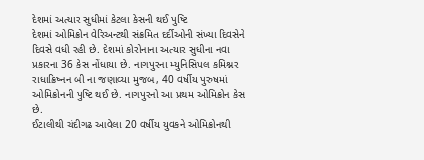દેશમાં અત્યાર સુધીમાં કેટલા કેસની થઈ પુષ્ટિ
દેશમાં ઓમિક્રોન વેરિઅન્ટથી સંક્રમિત દર્દીઓની સંખ્યા દિવસેને દિવસે વધી રહી છે. દેશમાં કોરોનાના અત્યાર સુધીના નવા પ્રકારના 36 કેસ નોંધાયા છે. નાગપુરના મ્યુનિસિપલ કમિશ્નર રાધાક્રિષ્નન બી ના જણાવ્યા મુજબ, 40 વર્ષીય પુરુષમાં ઓમિક્રોનની પુષ્ટિ થઈ છે. નાગપુરનો આ પ્રથમ ઓમિક્રોન કેસ છે.
ઈટાલીથી ચંદીગઢ આવેલા 20 વર્ષીય યુવકને ઓમિક્રોનથી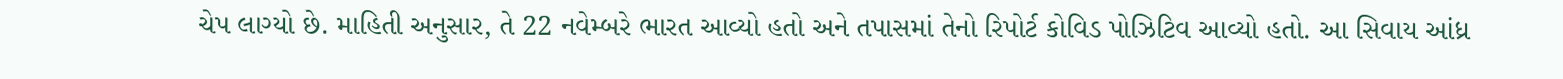ચેપ લાગ્યો છે. માહિતી અનુસાર, તે 22 નવેમ્બરે ભારત આવ્યો હતો અને તપાસમાં તેનો રિપોર્ટ કોવિડ પોઝિટિવ આવ્યો હતો. આ સિવાય આંધ્ર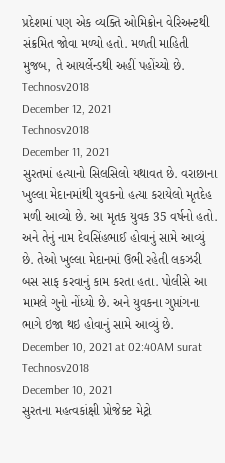પ્રદેશમાં પણ એક વ્યક્તિ ઓમિક્રોન વેરિઅન્ટથી સંક્રમિત જોવા મળ્યો હતો. મળતી માહિતી મુજબ, તે આયર્લેન્ડથી અહીં પહોંચ્યો છે.
Technosv2018
December 12, 2021
Technosv2018
December 11, 2021
સુરતમાં હત્યાનો સિલસિલો યથાવત છે. વરાછાના ખુલ્લા મેદાનમાંથી યુવકનો હત્યા કરાયેલો મૃતદેહ મળી આવ્યો છે. આ મૃતક યુવક 35 વર્ષનો હતો. અને તેનું નામ દેવસિંહભાઈ હોવાનું સામે આવ્યું છે. તેઓ ખુલ્લા મેદાનમાં ઉભી રહેતી લકઝરી બસ સાફ કરવાનું કામ કરતા હતા. પોલીસે આ મામલે ગુનો નોંધ્યો છે. અને યુવકના ગુપ્તાંગના ભાગે ઇજા થઇ હોવાનું સામે આવ્યું છે.
December 10, 2021 at 02:40AM surat
Technosv2018
December 10, 2021
સુરતના મહત્વકાંક્ષી પ્રોજેક્ટ મેટ્રો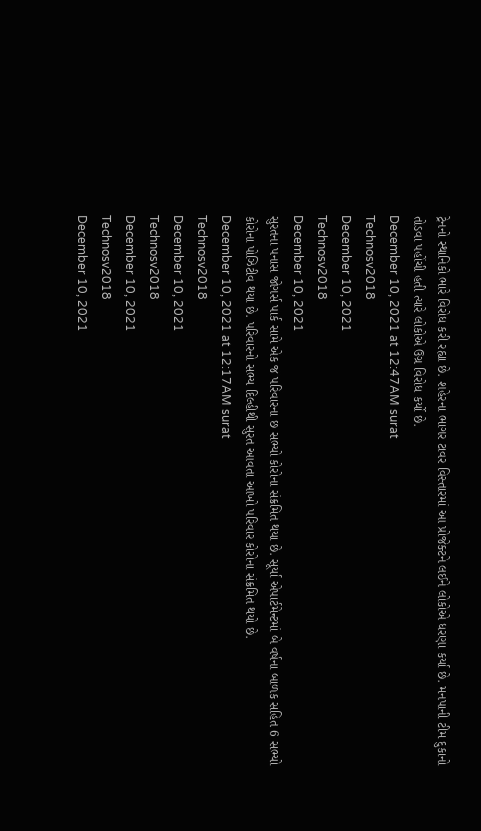ટ્રેનનો સ્થાનિકો ભારે વિરોધ કરી રહ્યા છે. શહેરના ભાગર ટાવર વિસ્તારમાં આ પ્રોજેક્ટને લઈને લોકોએ ધરણા કર્યા છે. મનપાની ટીમ દુકાનો તોડવા પહોંચી હતી ત્યારે લોકોએ ઉગ્ર વિરોધ કર્યો છે.
December 10, 2021 at 12:47AM surat
Technosv2018
December 10, 2021
Technosv2018
December 10, 2021
સુરતના પનાસ જોગર્સ પાર્ક સામે એક જ પરિવારના છ સભ્યો કોરોના સંક્રમિત થયા છે. સૂર્યા એપાર્ટમેન્ટમાં બે વર્ષના બાળક સહિત 6 સભ્યો કોરોના પોઝિટીવ થયા છે. પરિવારનો સભ્ય દિલ્હીથી સુરત આવતા આખો પરિવાર કોરોના સંક્રમિત થયો છે.
December 10, 2021 at 12:17AM surat
Technosv2018
December 10, 2021
Technosv2018
December 10, 2021
Technosv2018
December 10, 2021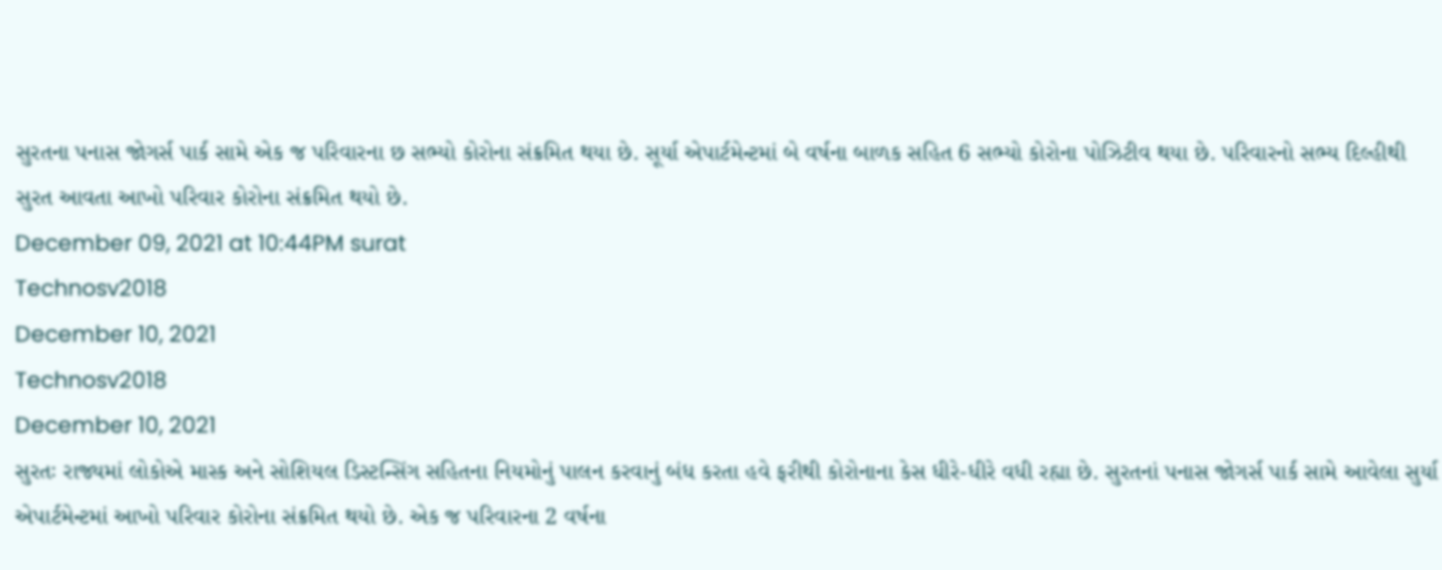સુરતના પનાસ જોગર્સ પાર્ક સામે એક જ પરિવારના છ સભ્યો કોરોના સંક્રમિત થયા છે. સૂર્યા એપાર્ટમેન્ટમાં બે વર્ષના બાળક સહિત 6 સભ્યો કોરોના પોઝિટીવ થયા છે. પરિવારનો સભ્ય દિલ્હીથી સુરત આવતા આખો પરિવાર કોરોના સંક્રમિત થયો છે.
December 09, 2021 at 10:44PM surat
Technosv2018
December 10, 2021
Technosv2018
December 10, 2021
સુરતઃ રાજ્યમાં લોકોએ માસ્ક અને સોશિયલ ડિસ્ટન્સિંગ સહિતના નિયમોનું પાલન કરવાનું બંધ કરતા હવે ફરીથી કોરોનાના કેસ ધીરે-ધીરે વધી રહ્યા છે. સુરતનાં પનાસ જોગર્સ પાર્ક સામે આવેલા સુર્યા એપાર્ટમેન્ટમાં આખો પરિવાર કોરોના સંક્રમિત થયો છે. એક જ પરિવારના 2 વર્ષના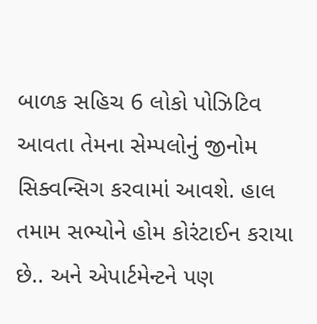બાળક સહિચ 6 લોકો પોઝિટિવ આવતા તેમના સેમ્પલોનું જીનોમ સિક્વન્સિગ કરવામાં આવશે. હાલ તમામ સભ્યોને હોમ કોરંટાઈન કરાયા છે.. અને એપાર્ટમેન્ટને પણ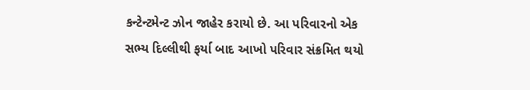કન્ટેન્ટમેન્ટ ઝોન જાહેર કરાયો છે. આ પરિવારનો એક સભ્ય દિલ્લીથી ફર્યા બાદ આખો પરિવાર સંક્રમિત થયો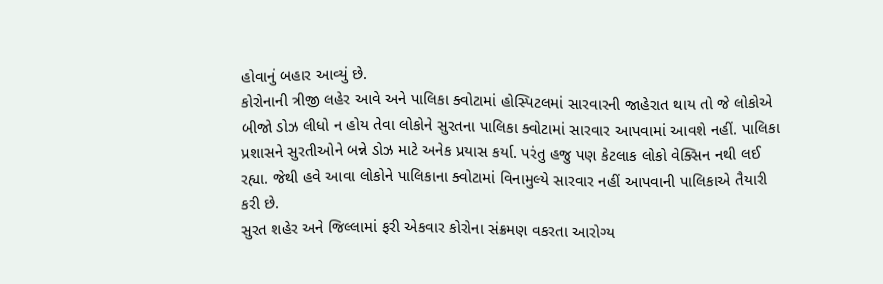હોવાનું બહાર આવ્યું છે.
કોરોનાની ત્રીજી લહેર આવે અને પાલિકા ક્વોટામાં હોસ્પિટલમાં સારવારની જાહેરાત થાય તો જે લોકોએ બીજો ડોઝ લીધો ન હોય તેવા લોકોને સુરતના પાલિકા ક્વોટામાં સારવાર આપવામાં આવશે નહીં. પાલિકા પ્રશાસને સુરતીઓને બન્ને ડોઝ માટે અનેક પ્રયાસ કર્યા. પરંતુ હજુ પણ કેટલાક લોકો વેક્સિન નથી લઈ રહ્યા. જેથી હવે આવા લોકોને પાલિકાના ક્વોટામાં વિનામુલ્યે સારવાર નહીં આપવાની પાલિકાએ તૈયારી કરી છે.
સુરત શહેર અને જિલ્લામાં ફરી એકવાર કોરોના સંક્રમણ વકરતા આરોગ્ય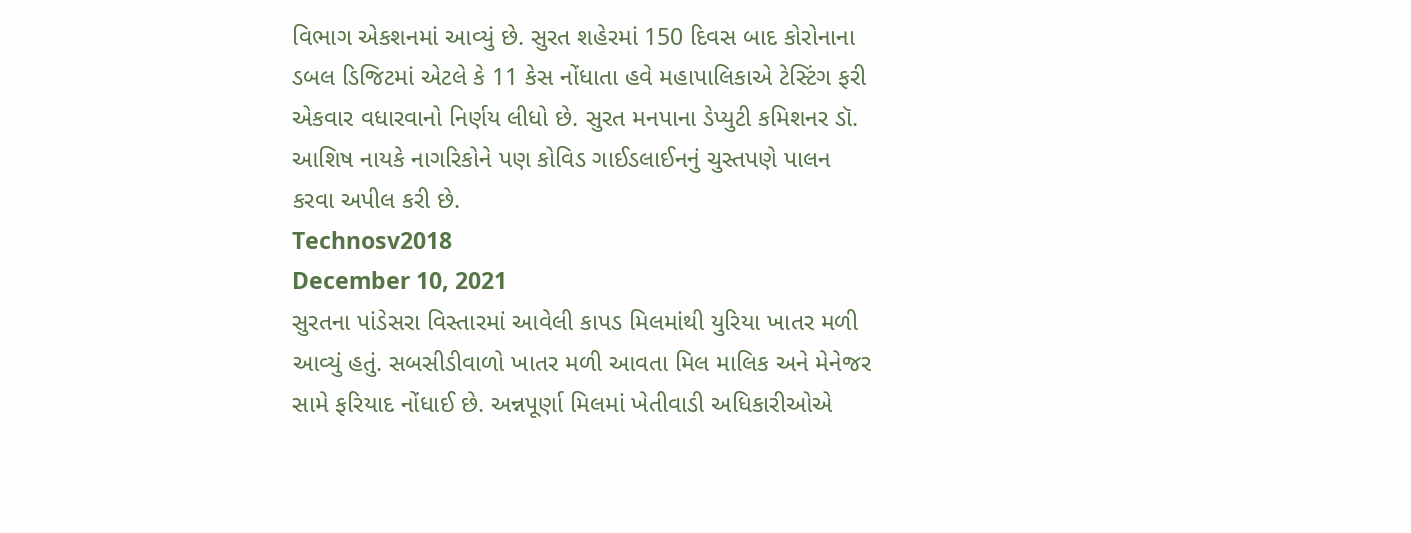વિભાગ એકશનમાં આવ્યું છે. સુરત શહેરમાં 150 દિવસ બાદ કોરોનાના ડબલ ડિજિટમાં એટલે કે 11 કેસ નોંધાતા હવે મહાપાલિકાએ ટેસ્ટિંગ ફરી એકવાર વધારવાનો નિર્ણય લીધો છે. સુરત મનપાના ડેપ્યુટી કમિશનર ડૉ. આશિષ નાયકે નાગરિકોને પણ કોવિડ ગાઈડલાઈનનું ચુસ્તપણે પાલન કરવા અપીલ કરી છે.
Technosv2018
December 10, 2021
સુરતના પાંડેસરા વિસ્તારમાં આવેલી કાપડ મિલમાંથી યુરિયા ખાતર મળી આવ્યું હતું. સબસીડીવાળો ખાતર મળી આવતા મિલ માલિક અને મેનેજર સામે ફરિયાદ નોંધાઈ છે. અન્નપૂર્ણા મિલમાં ખેતીવાડી અધિકારીઓએ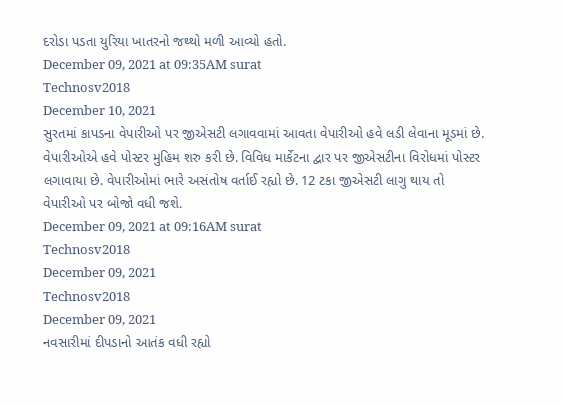દરોડા પડતા યુરિયા ખાતરનો જથ્થો મળી આવ્યો હતો.
December 09, 2021 at 09:35AM surat
Technosv2018
December 10, 2021
સુરતમાં કાપડના વેપારીઓ પર જીએસટી લગાવવામાં આવતા વેપારીઓ હવે લડી લેવાના મૂડમાં છે. વેપારીઓએ હવે પોસ્ટર મુહિમ શરુ કરી છે. વિવિધ માર્કેટના દ્વાર પર જીએસટીના વિરોધમાં પોસ્ટર લગાવાયા છે. વેપારીઓમાં ભારે અસંતોષ વર્તાઈ રહ્યો છે. 12 ટકા જીએસટી લાગુ થાય તો વેપારીઓ પર બોજો વધી જશે.
December 09, 2021 at 09:16AM surat
Technosv2018
December 09, 2021
Technosv2018
December 09, 2021
નવસારીમાં દીપડાનો આતંક વધી રહ્યો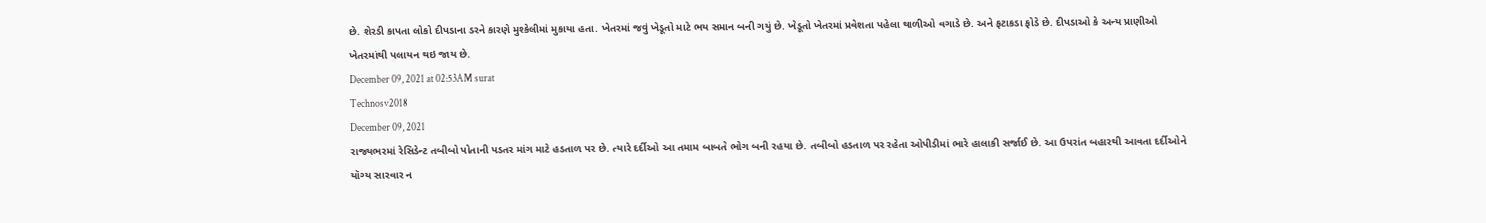છે. શેરડી કાપતા લોકો દીપડાના ડરને કારણે મુશ્કેલીમાં મુકાયા હતા. ખેતરમાં જવું ખેડૂતો માટે ભય સમાન બની ગયું છે. ખેડૂતો ખેતરમાં પ્રવેશતા પહેલા થાળીઓ વગાડે છે. અને ફટાકડા ફોડે છે. દીપડાઓ કે અન્ય પ્રાણીઓ ખેતરમાંથી પલાયન થઇ જાય છે.
December 09, 2021 at 02:53AM surat
Technosv2018
December 09, 2021
રાજ્યભરમાં રેસિડેન્ટ તબીબો પોતાની પડતર માંગ માટે હડતાળ પર છે. ત્યારે દર્દીઓ આ તમામ બાબતે ભોગ બની રહયા છે. તબીબો હડતાળ પર રહેતા ઓપીડીમાં ભારે હાલાકી સર્જાઈ છે. આ ઉપરાંત બહારથી આવતા દર્દીઓને યૉગ્ય સારવાર ન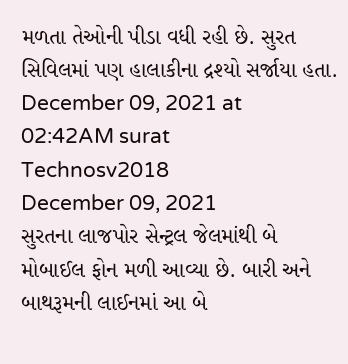મળતા તેઓની પીડા વધી રહી છે. સુરત સિવિલમાં પણ હાલાકીના દ્રશ્યો સર્જાયા હતા.
December 09, 2021 at 02:42AM surat
Technosv2018
December 09, 2021
સુરતના લાજપોર સેન્ટ્રલ જેલમાંથી બે મોબાઈલ ફોન મળી આવ્યા છે. બારી અને બાથરૂમની લાઈનમાં આ બે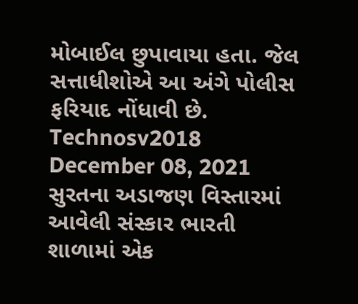મોબાઈલ છુપાવાયા હતા. જેલ સત્તાધીશોએ આ અંગે પોલીસ ફરિયાદ નોંધાવી છે.
Technosv2018
December 08, 2021
સુરતના અડાજણ વિસ્તારમાં આવેલી સંસ્કાર ભારતી શાળામાં એક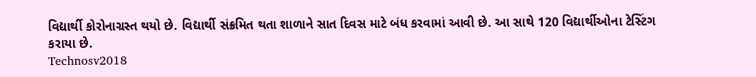વિદ્યાર્થી કોરોનાગ્રસ્ત થયો છે. વિદ્યાર્થી સંક્રમિત થતા શાળાને સાત દિવસ માટે બંધ કરવામાં આવી છે. આ સાથે 120 વિદ્યાર્થીઓના ટેસ્ટિંગ કરાયા છે.
Technosv2018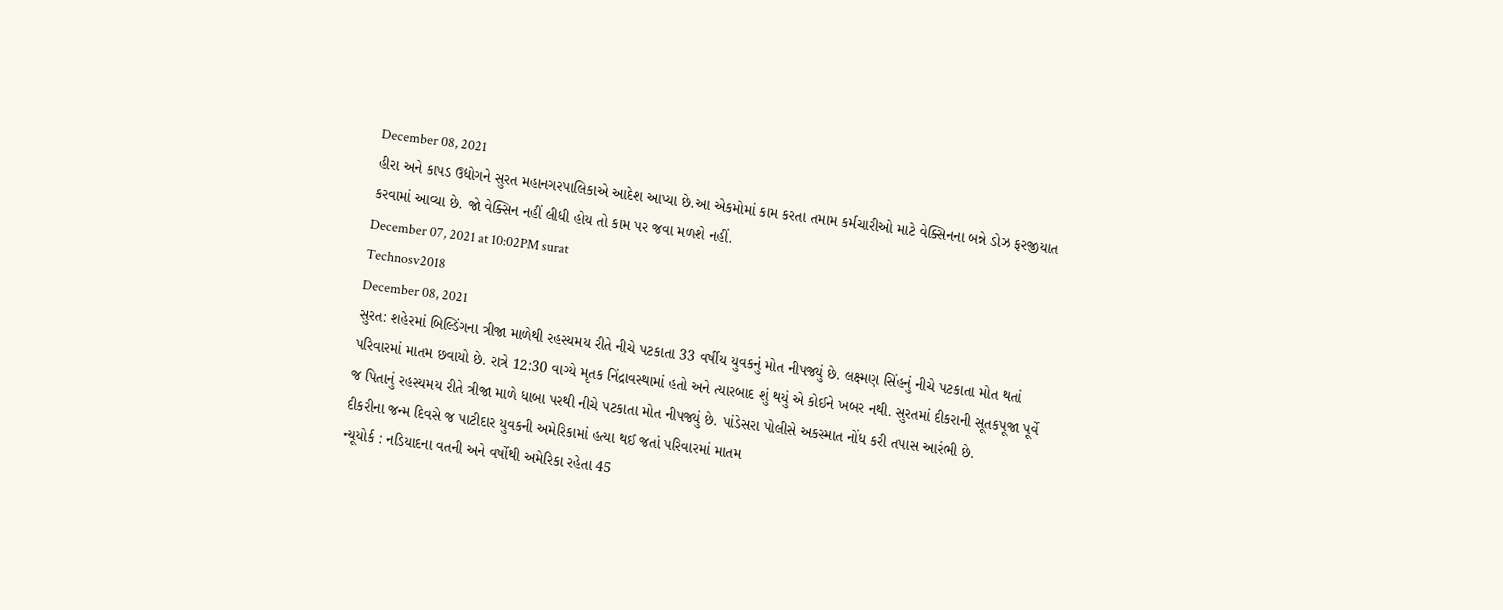December 08, 2021
હીરા અને કાપડ ઉદ્યોગને સુરત મહાનગરપાલિકાએ આદેશ આપ્યા છે.આ એકમોમાં કામ કરતા તમામ કર્મચારીઓ માટે વેક્સિનના બન્ને ડોઝ ફરજીયાત કરવામાં આવ્યા છે. જો વેક્સિન નહીં લીધી હોય તો કામ પર જવા મળશે નહીં.
December 07, 2021 at 10:02PM surat
Technosv2018
December 08, 2021
સુરત: શહેરમાં બિલ્ડિંગના ત્રીજા માળેથી રહસ્યમય રીતે નીચે પટકાતા 33 વર્ષીય યુવકનું મોત નીપજ્યું છે. લક્ષ્મણ સિંહનું નીચે પટકાતા મોત થતાં પરિવારમાં માતમ છવાયો છે. રાત્રે 12:30 વાગ્યે મૃતક નિંદ્રાવસ્થામાં હતો અને ત્યારબાદ શું થયું એ કોઈને ખબર નથી. સુરતમાં દીકરાની સૂતકપૂજા પૂર્વે જ પિતાનું રહસ્યમય રીતે ત્રીજા માળે ધાબા પરથી નીચે પટકાતા મોત નીપજ્યું છે. પાંડેસરા પોલીસે અકસ્માત નોંધ કરી તપાસ આરંભી છે.
દીકરીના જન્મ દિવસે જ પાટીદાર યુવકની અમેરિકામાં હત્યા થઈ જતાં પરિવારમાં માતમ
ન્યૂયોર્ક : નડિયાદના વતની અને વર્ષોથી અમેરિકા રહેતા 45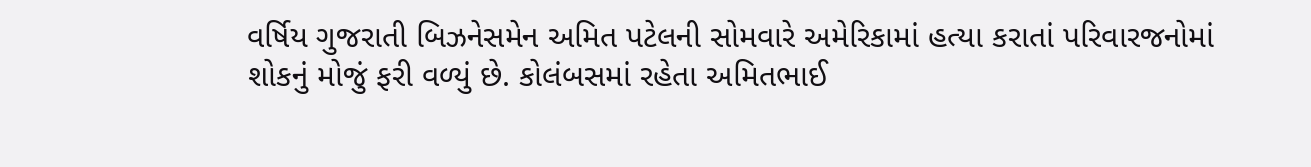વર્ષિય ગુજરાતી બિઝનેસમેન અમિત પટેલની સોમવારે અમેરિકામાં હત્યા કરાતાં પરિવારજનોમાં શોકનું મોજું ફરી વળ્યું છે. કોલંબસમાં રહેતા અમિતભાઈ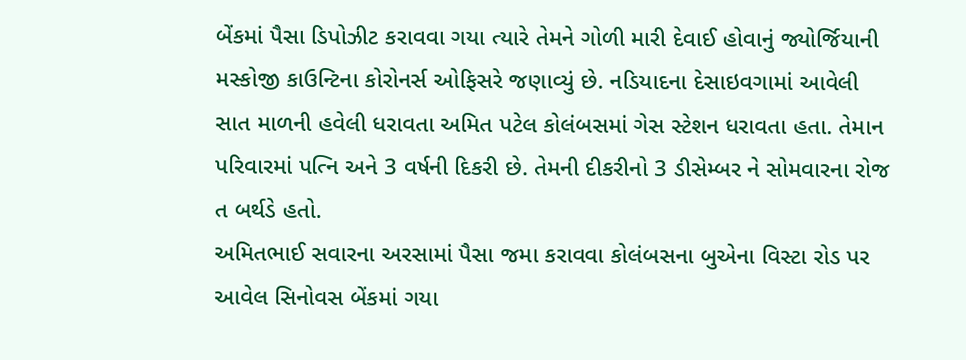બેંકમાં પૈસા ડિપોઝીટ કરાવવા ગયા ત્યારે તેમને ગોળી મારી દેવાઈ હોવાનું જ્યોર્જિયાની મસ્કોજી કાઉન્ટિના કોરોનર્સ ઓફિસરે જણાવ્યું છે. નડિયાદના દેસાઇવગામાં આવેલી સાત માળની હવેલી ધરાવતા અમિત પટેલ કોલંબસમાં ગેસ સ્ટેશન ધરાવતા હતા. તેમાન પરિવારમાં પત્નિ અને 3 વર્ષની દિકરી છે. તેમની દીકરીનો 3 ડીસેમ્બર ને સોમવારના રોજ ત બર્થડે હતો.
અમિતભાઈ સવારના અરસામાં પૈસા જમા કરાવવા કોલંબસના બુએના વિસ્ટા રોડ પર આવેલ સિનોવસ બેંકમાં ગયા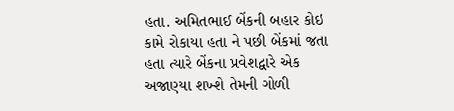હતા. અમિતભાઈ બેંકની બહાર કોઇ કામે રોકાયા હતા ને પછી બેંકમાં જતા હતા ત્યારે બેંકના પ્રવેશદ્વારે એક અજાણ્યા શખ્શે તેમની ગોળી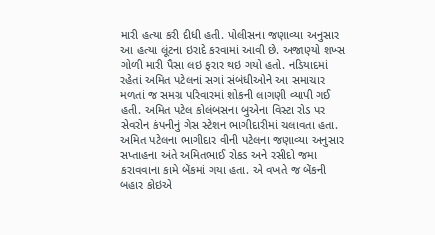મારી હત્યા કરી દીધી હતી. પોલીસના જણાવ્યા અનુસાર આ હત્યા લૂંટના ઇરાદે કરવામાં આવી છે. અજાણ્યો શખ્સ ગોળી મારી પૈસા લઇ ફરાર થઇ ગયો હતો. નડિયાદમાં રહેતાં અમિત પટેલનાં સગાં સંબંધીઓને આ સમાચાર મળતાં જ સમગ્ર પરિવારમાં શોકની લાગણી વ્યાપી ગઈ હતી. અમિત પટેલ કોલંબસના બુએના વિસ્ટા રોડ પર સેવરોન કંપનીનું ગેસ સ્ટેશન ભાગીદારીમાં ચલાવતા હતા.
અમિત પટેલના ભાગીદાર વીની પટેલના જણાવ્યા અનુસાર સપ્તાહના અંતે અમિતભાઈ રોકડ અને રસીદો જમા કરાવવાના કામે બેંકમાં ગયા હતા. એ વખતે જ બેંકની બહાર કોઇએ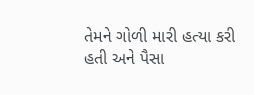તેમને ગોળી મારી હત્યા કરી હતી અને પૈસા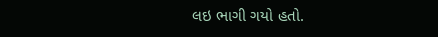લઇ ભાગી ગયો હતો.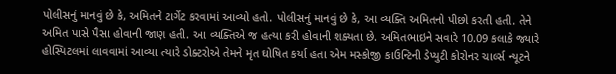પોલીસનું માનવું છે કે, અમિતને ટાર્ગેટ કરવામાં આવ્યો હતો. પોલીસનું માનવું છે કે, આ વ્યક્તિ અમિતનો પીછો કરતી હતી. તેને અમિત પાસે પૈસા હોવાની જાણ હતી. આ વ્યક્તિએ જ હત્યા કરી હોવાની શક્યતા છે. અમિતભાઇને સવારે 10.09 કલાકે જ્યારે હોસ્પિટલમાં લાવવામાં આવ્યા ત્યારે ડોક્ટરોએ તેમને મૃત ઘોષિત કર્યા હતા એમ મસ્કોજી કાઉન્ટિની ડેપ્યુટી કોરોનર ચાર્લ્સ ન્યૂટને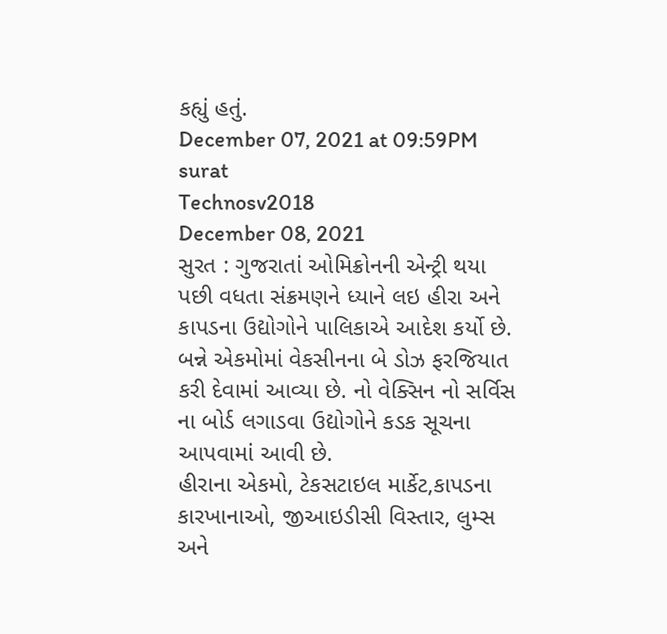કહ્યું હતું.
December 07, 2021 at 09:59PM surat
Technosv2018
December 08, 2021
સુરત : ગુજરાતાં ઓમિક્રોનની એન્ટ્રી થયા પછી વધતા સંક્રમણને ધ્યાને લઇ હીરા અને કાપડના ઉદ્યોગોને પાલિકાએ આદેશ કર્યો છે. બન્ને એકમોમાં વેકસીનના બે ડોઝ ફરજિયાત કરી દેવામાં આવ્યા છે. નો વેક્સિન નો સર્વિસ ના બોર્ડ લગાડવા ઉદ્યોગોને કડક સૂચના આપવામાં આવી છે.
હીરાના એકમો, ટેકસટાઇલ માર્કેટ,કાપડના કારખાનાઓ, જીઆઇડીસી વિસ્તાર, લુમ્સ અને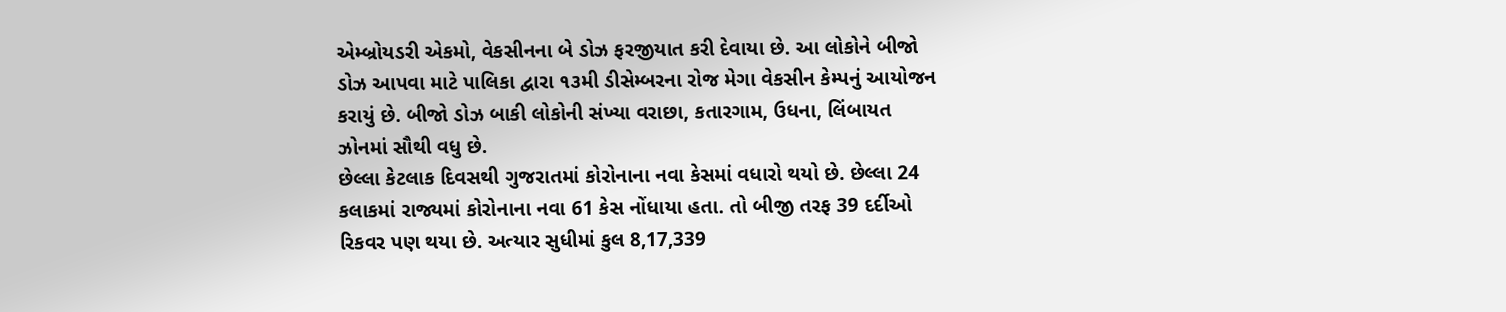એમ્બ્રોયડરી એકમો, વેકસીનના બે ડોઝ ફરજીયાત કરી દેવાયા છે. આ લોકોને બીજો ડોઝ આપવા માટે પાલિકા દ્વારા ૧૩મી ડીસેમ્બરના રોજ મેગા વેકસીન કેમ્પનું આયોજન કરાયું છે. બીજો ડોઝ બાકી લોકોની સંખ્યા વરાછા, કતારગામ, ઉધના, લિંબાયત ઝોનમાં સૌથી વધુ છે.
છેલ્લા કેટલાક દિવસથી ગુજરાતમાં કોરોનાના નવા કેસમાં વધારો થયો છે. છેલ્લા 24 કલાકમાં રાજ્યમાં કોરોનાના નવા 61 કેસ નોંધાયા હતા. તો બીજી તરફ 39 દર્દીઓ રિકવર પણ થયા છે. અત્યાર સુધીમાં કુલ 8,17,339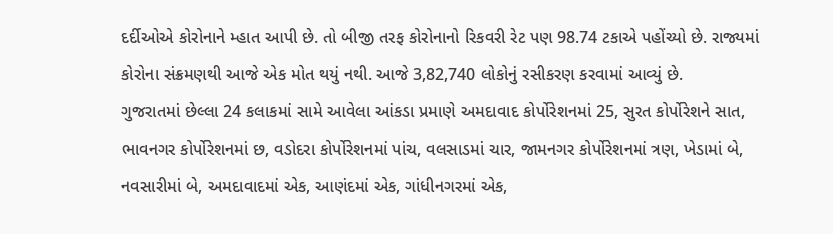દર્દીઓએ કોરોનાને મ્હાત આપી છે. તો બીજી તરફ કોરોનાનો રિકવરી રેટ પણ 98.74 ટકાએ પહોંચ્યો છે. રાજ્યમાં કોરોના સંક્રમણથી આજે એક મોત થયું નથી. આજે 3,82,740 લોકોનું રસીકરણ કરવામાં આવ્યું છે.
ગુજરાતમાં છેલ્લા 24 કલાકમાં સામે આવેલા આંકડા પ્રમાણે અમદાવાદ કોર્પોરેશનમાં 25, સુરત કોર્પોરેશને સાત, ભાવનગર કોર્પોરેશનમાં છ, વડોદરા કોર્પોરેશનમાં પાંચ, વલસાડમાં ચાર, જામનગર કોર્પોરેશનમાં ત્રણ, ખેડામાં બે, નવસારીમાં બે, અમદાવાદમાં એક, આણંદમાં એક, ગાંધીનગરમાં એક,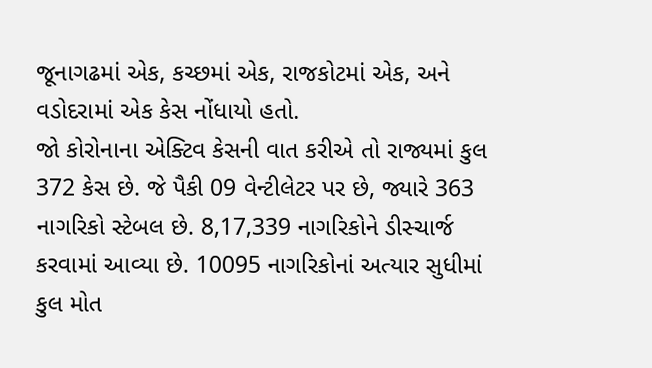જૂનાગઢમાં એક, કચ્છમાં એક, રાજકોટમાં એક, અને વડોદરામાં એક કેસ નોંધાયો હતો.
જો કોરોનાના એક્ટિવ કેસની વાત કરીએ તો રાજ્યમાં કુલ 372 કેસ છે. જે પૈકી 09 વેન્ટીલેટર પર છે, જ્યારે 363 નાગરિકો સ્ટેબલ છે. 8,17,339 નાગરિકોને ડીસ્ચાર્જ કરવામાં આવ્યા છે. 10095 નાગરિકોનાં અત્યાર સુધીમાં કુલ મોત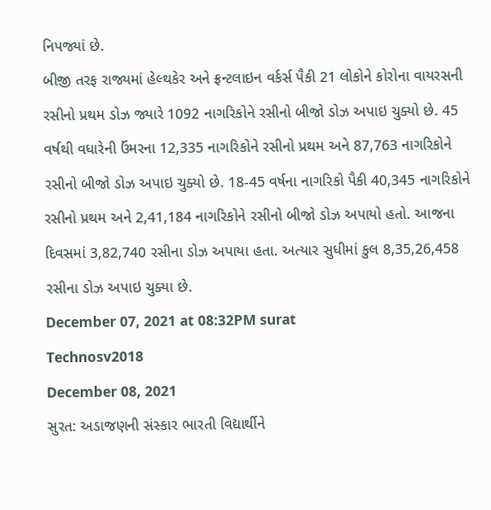નિપજ્યાં છે.
બીજી તરફ રાજ્યમાં હેલ્થકેર અને ફ્રન્ટલાઇન વર્કર્સ પૈકી 21 લોકોને કોરોના વાયરસની રસીનો પ્રથમ ડોઝ જ્યારે 1092 નાગરિકોને રસીનો બીજો ડોઝ અપાઇ ચુક્યો છે. 45 વર્ષથી વધારેની ઉંમરના 12,335 નાગરિકોને રસીનો પ્રથમ અને 87,763 નાગરિકોને રસીનો બીજો ડોઝ અપાઇ ચુક્યો છે. 18-45 વર્ષના નાગરિકો પૈકી 40,345 નાગરિકોને રસીનો પ્રથમ અને 2,41,184 નાગરિકોને રસીનો બીજો ડોઝ અપાયો હતો. આજના દિવસમાં 3,82,740 રસીના ડોઝ અપાયા હતા. અત્યાર સુધીમાં કુલ 8,35,26,458 રસીના ડોઝ અપાઇ ચુક્યા છે.
December 07, 2021 at 08:32PM surat
Technosv2018
December 08, 2021
સુરત: અડાજણની સંસ્કાર ભારતી વિદ્યાર્થીને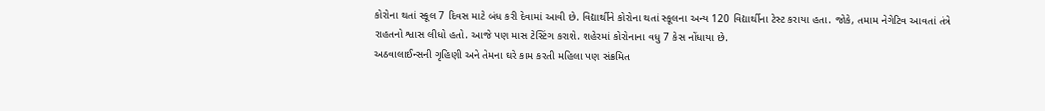કોરોના થતાં સ્કૂલ 7 દિવસ માટે બંધ કરી દેવામાં આવી છે. વિદ્યાર્થીને કોરોના થતાં સ્કૂલના અન્ય 120 વિદ્યાર્થીના ટેસ્ટ કરાયા હતા. જોકે, તમામ નેગેટિવ આવતાં તંત્રે રાહતનો શ્વાસ લીધો હતો. આજે પણ માસ ટેસ્ટિંગ કરાશે. શહેરમાં કોરોનાના વધુ 7 કેસ નોંધાયા છે.
અઠવાલાઈન્સની ગૃહિણી અને તેમના ઘરે કામ કરતી મહિલા પણ સંક્રમિત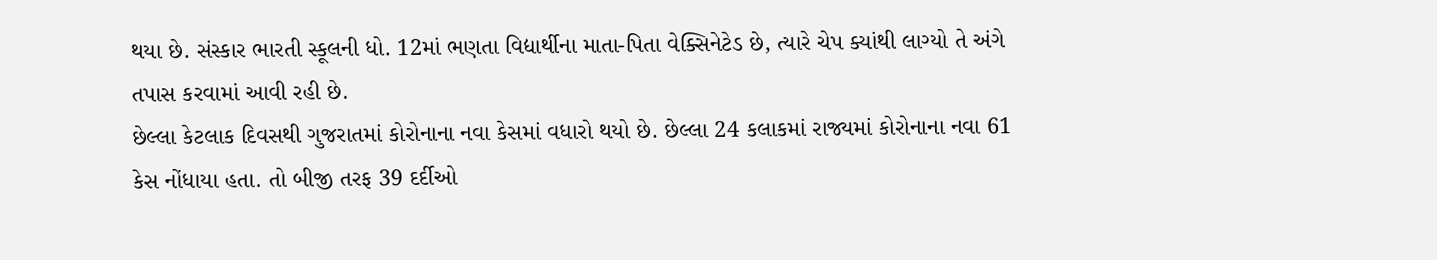થયા છે. સંસ્કાર ભારતી સ્કૂલની ધો. 12માં ભણતા વિદ્યાર્થીના માતા-પિતા વેક્સિનેટેડ છે, ત્યારે ચેપ ક્યાંથી લાગ્યો તે અંગે તપાસ કરવામાં આવી રહી છે.
છેલ્લા કેટલાક દિવસથી ગુજરાતમાં કોરોનાના નવા કેસમાં વધારો થયો છે. છેલ્લા 24 કલાકમાં રાજ્યમાં કોરોનાના નવા 61 કેસ નોંધાયા હતા. તો બીજી તરફ 39 દર્દીઓ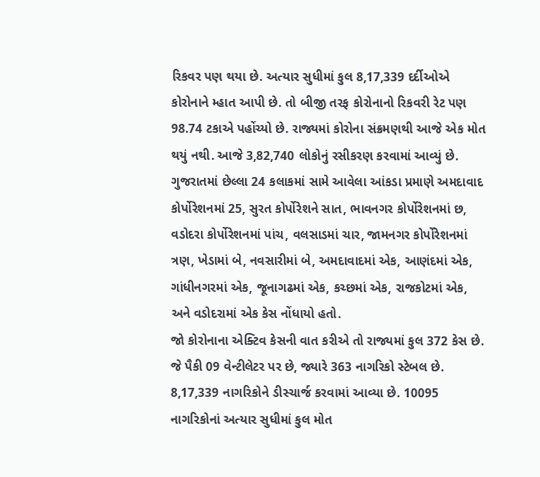રિકવર પણ થયા છે. અત્યાર સુધીમાં કુલ 8,17,339 દર્દીઓએ કોરોનાને મ્હાત આપી છે. તો બીજી તરફ કોરોનાનો રિકવરી રેટ પણ 98.74 ટકાએ પહોંચ્યો છે. રાજ્યમાં કોરોના સંક્રમણથી આજે એક મોત થયું નથી. આજે 3,82,740 લોકોનું રસીકરણ કરવામાં આવ્યું છે.
ગુજરાતમાં છેલ્લા 24 કલાકમાં સામે આવેલા આંકડા પ્રમાણે અમદાવાદ કોર્પોરેશનમાં 25, સુરત કોર્પોરેશને સાત, ભાવનગર કોર્પોરેશનમાં છ, વડોદરા કોર્પોરેશનમાં પાંચ, વલસાડમાં ચાર, જામનગર કોર્પોરેશનમાં ત્રણ, ખેડામાં બે, નવસારીમાં બે, અમદાવાદમાં એક, આણંદમાં એક, ગાંધીનગરમાં એક, જૂનાગઢમાં એક, કચ્છમાં એક, રાજકોટમાં એક, અને વડોદરામાં એક કેસ નોંધાયો હતો.
જો કોરોનાના એક્ટિવ કેસની વાત કરીએ તો રાજ્યમાં કુલ 372 કેસ છે. જે પૈકી 09 વેન્ટીલેટર પર છે, જ્યારે 363 નાગરિકો સ્ટેબલ છે. 8,17,339 નાગરિકોને ડીસ્ચાર્જ કરવામાં આવ્યા છે. 10095 નાગરિકોનાં અત્યાર સુધીમાં કુલ મોત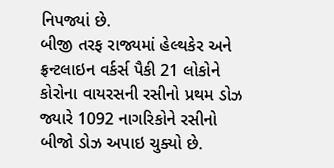નિપજ્યાં છે.
બીજી તરફ રાજ્યમાં હેલ્થકેર અને ફ્રન્ટલાઇન વર્કર્સ પૈકી 21 લોકોને કોરોના વાયરસની રસીનો પ્રથમ ડોઝ જ્યારે 1092 નાગરિકોને રસીનો બીજો ડોઝ અપાઇ ચુક્યો છે.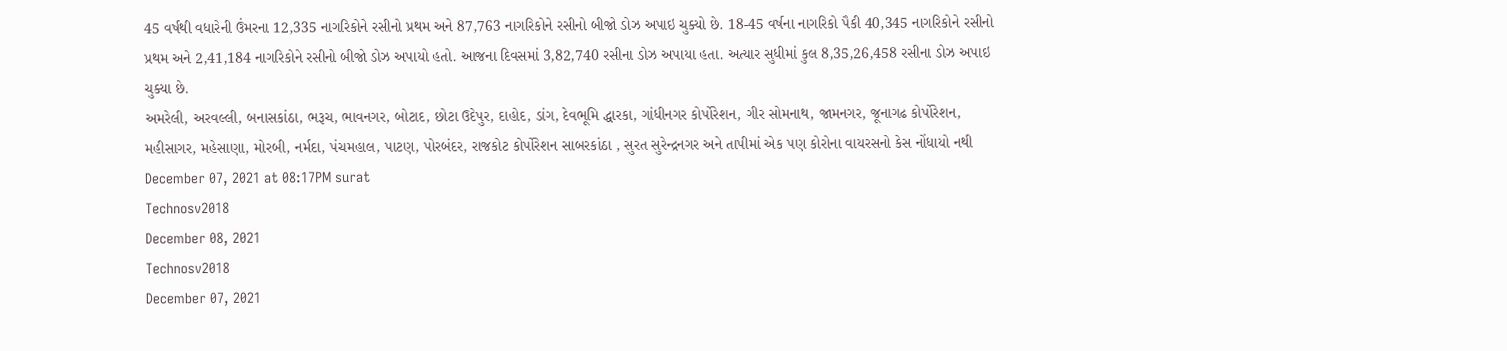45 વર્ષથી વધારેની ઉંમરના 12,335 નાગરિકોને રસીનો પ્રથમ અને 87,763 નાગરિકોને રસીનો બીજો ડોઝ અપાઇ ચુક્યો છે. 18-45 વર્ષના નાગરિકો પૈકી 40,345 નાગરિકોને રસીનો પ્રથમ અને 2,41,184 નાગરિકોને રસીનો બીજો ડોઝ અપાયો હતો. આજના દિવસમાં 3,82,740 રસીના ડોઝ અપાયા હતા. અત્યાર સુધીમાં કુલ 8,35,26,458 રસીના ડોઝ અપાઇ ચુક્યા છે.
અમરેલી, અરવલ્લી, બનાસકાંઠા, ભરૂચ, ભાવનગર, બોટાદ, છોટા ઉદેપુર, દાહોદ, ડાંગ, દેવભૂમિ દ્ધારકા, ગાંધીનગર કોર્પોરેશન, ગીર સોમનાથ, જામનગર, જૂનાગઢ કોર્પોરેશન, મહીસાગર, મહેસાણા, મોરબી, નર્મદા, પંચમહાલ, પાટણ, પોરબંદર, રાજકોટ કોર્પોરેશન સાબરકાંઠા , સુરત સુરેન્દ્રનગર અને તાપીમાં એક પણ કોરોના વાયરસનો કેસ નોંધાયો નથી
December 07, 2021 at 08:17PM surat
Technosv2018
December 08, 2021
Technosv2018
December 07, 2021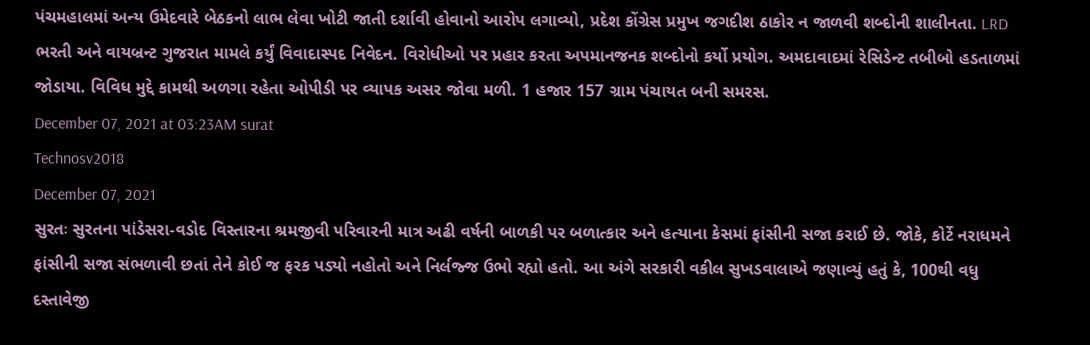પંચમહાલમાં અન્ય ઉમેદવારે બેઠકનો લાભ લેવા ખોટી જાતી દર્શાવી હોવાનો આરોપ લગાવ્યો, પ્રદેશ કોંગ્રેસ પ્રમુખ જગદીશ ઠાકોર ન જાળવી શબ્દોની શાલીનતા. LRD ભરતી અને વાયબ્રન્ટ ગુજરાત મામલે કર્યું વિવાદાસ્પદ નિવેદન. વિરોધીઓ પર પ્રહાર કરતા અપમાનજનક શબ્દોનો કર્યો પ્રયોગ. અમદાવાદમાં રેસિડેન્ટ તબીબો હડતાળમાં જોડાયા. વિવિધ મુદ્દે કામથી અળગા રહેતા ઓપીડી પર વ્યાપક અસર જોવા મળી. 1 હજાર 157 ગ્રામ પંચાયત બની સમરસ.
December 07, 2021 at 03:23AM surat
Technosv2018
December 07, 2021
સુરતઃ સુરતના પાંડેસરા-વડોદ વિસ્તારના શ્રમજીવી પરિવારની માત્ર અઢી વર્ષની બાળકી પર બળાત્કાર અને હત્યાના કેસમાં ફાંસીની સજા કરાઈ છે. જોકે, કોર્ટે નરાધમને ફાંસીની સજા સંભળાવી છતાં તેને કોઈ જ ફરક પડ્યો નહોતો અને નિર્લજ્જ ઉભો રહ્યો હતો. આ અંગે સરકારી વકીલ સુખડવાલાએ જણાવ્યું હતું કે, 100થી વધુ દસ્તાવેજી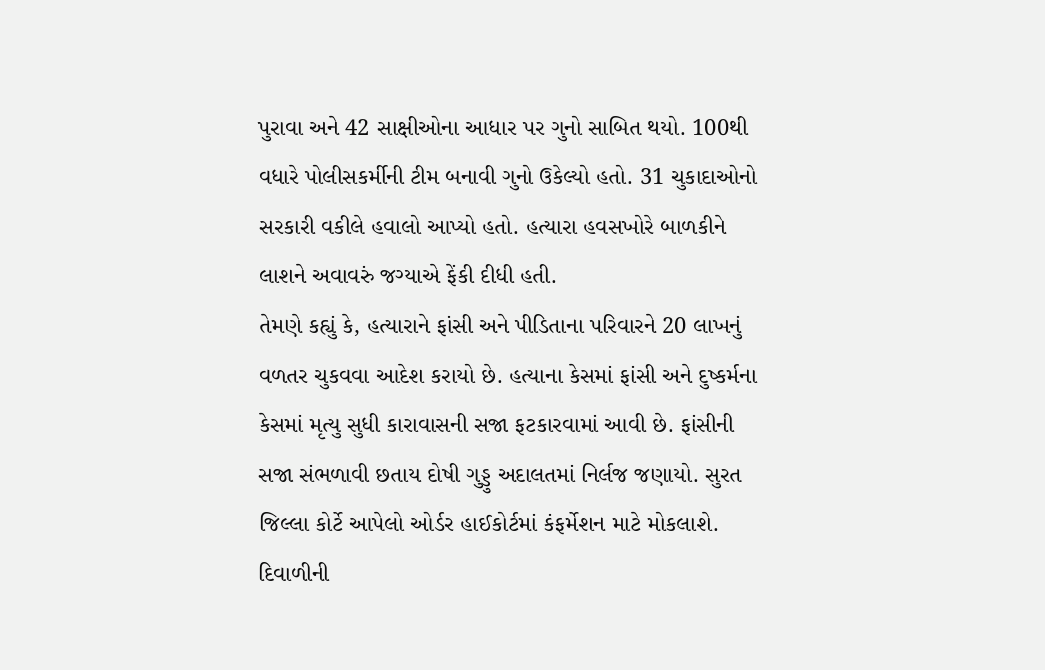પુરાવા અને 42 સાક્ષીઓના આધાર પર ગુનો સાબિત થયો. 100થી વધારે પોલીસકર્મીની ટીમ બનાવી ગુનો ઉકેલ્યો હતો. 31 ચુકાદાઓનો સરકારી વકીલે હવાલો આપ્યો હતો. હત્યારા હવસખોરે બાળકીને લાશને અવાવરું જગ્યાએ ફેંકી દીધી હતી.
તેમણે કહ્યું કે, હત્યારાને ફાંસી અને પીડિતાના પરિવારને 20 લાખનું વળતર ચુકવવા આદેશ કરાયો છે. હત્યાના કેસમાં ફાંસી અને દુષ્કર્મના કેસમાં મૃત્યુ સુધી કારાવાસની સજા ફટકારવામાં આવી છે. ફાંસીની સજા સંભળાવી છતાય દોષી ગુડ્ડુ અદાલતમાં નિર્લજ જણાયો. સુરત જિલ્લા કોર્ટે આપેલો ઓર્ડર હાઈકોર્ટમાં કંફર્મેશન માટે મોકલાશે.
દિવાળીની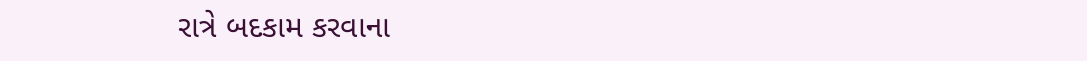રાત્રે બદકામ કરવાના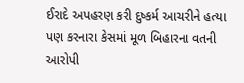ઈરાદે અપહરણ કરી દુષ્કર્મ આચરીને હત્યા પણ કરનારા કેસમાં મૂળ બિહારના વતની આરોપી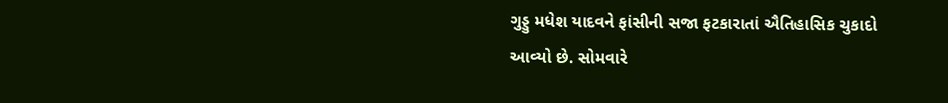ગુડ્ડુ મધેશ યાદવને ફાંસીની સજા ફટકારાતાં ઐતિહાસિક ચુકાદો આવ્યો છે. સોમવારે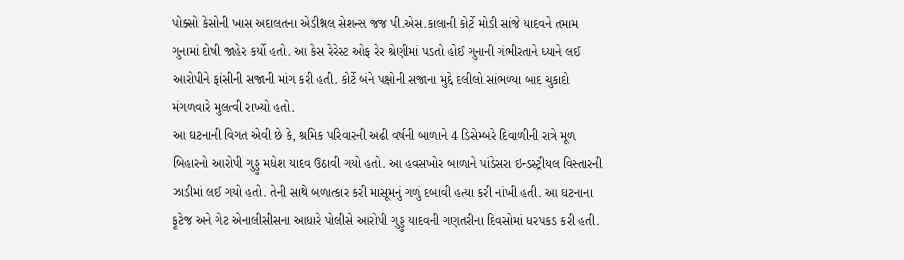પોક્સો કેસોની ખાસ અદાલતના એડીશ્નલ સેશન્સ જજ પી.એસ.કાલાની કોર્ટે મોડી સાંજે યાદવને તમામ ગુનામાં દોષી જાહેર કર્યો હતો. આ કેસ રેરેસ્ટ ઓફ રેર શ્રેણીમાં પડતો હોઈ ગુનાની ગંભીરતાને ધ્યાને લઈ આરોપીને ફાંસીની સજાની માંગ કરી હતી. કોર્ટે બંને પક્ષોની સજાના મુદ્દે દલીલો સાંભળ્યા બાદ ચુકાદો મંગળવારે મુલત્વી રાખ્યો હતો.
આ ઘટનાની વિગત એવી છે કે, શ્રમિક પરિવારની અઢી વર્ષની બાળાને 4 ડિસેમ્બરે દિવાળીની રાત્રે મૂળ બિહારનો આરોપી ગુડ્ડુ મધેશ યાદવ ઉઠાવી ગયો હતો. આ હવસખોર બાળાને પાંડેસરા ઇન્ડસ્ટ્રીયલ વિસ્તારની ઝાડીમાં લઈ ગયો હતો. તેની સાથે બળાત્કાર કરી માસૂમનું ગળું દબાવી હત્યા કરી નાંખી હતી. આ ઘટનાના ફૂટેજ અને ગેટ એનાલીસીસના આધારે પોલીસે આરોપી ગુડ્ડુ યાદવની ગણતરીના દિવસોમાં ધરપકડ કરી હતી.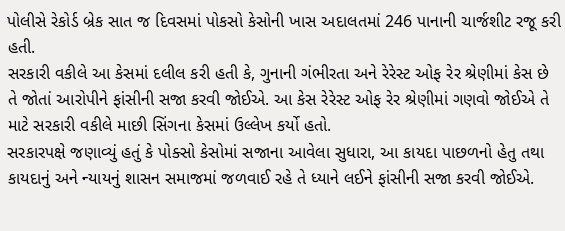પોલીસે રેકોર્ડ બ્રેક સાત જ દિવસમાં પોકસો કેસોની ખાસ અદાલતમાં 246 પાનાની ચાર્જશીટ રજૂ કરી હતી.
સરકારી વકીલે આ કેસમાં દલીલ કરી હતી કે, ગુનાની ગંભીરતા અને રેરેસ્ટ ઓફ રેર શ્રેણીમાં કેસ છે તે જોતાં આરોપીને ફાંસીની સજા કરવી જોઈએ. આ કેસ રેરેસ્ટ ઓફ રેર શ્રેણીમાં ગણવો જોઈએ તે માટે સરકારી વકીલે માછી સિંગના કેસમાં ઉલ્લેખ કર્યો હતો.
સરકારપક્ષે જણાવ્યું હતું કે પોક્સો કેસોમાં સજાના આવેલા સુધારા, આ કાયદા પાછળનો હેતુ તથા કાયદાનું અને ન્યાયનું શાસન સમાજમાં જળવાઈ રહે તે ધ્યાને લઈને ફાંસીની સજા કરવી જોઈએ.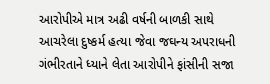આરોપીએ માત્ર અઢી વર્ષની બાળકી સાથે આચરેલા દુષ્કર્મ હત્યા જેવા જઘન્ય અપરાધની ગંભીરતાને ધ્યાને લેતા આરોપીને ફાંસીની સજા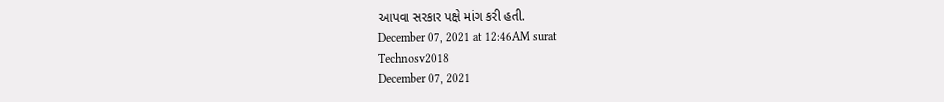આપવા સરકાર પક્ષે માંગ કરી હતી.
December 07, 2021 at 12:46AM surat
Technosv2018
December 07, 2021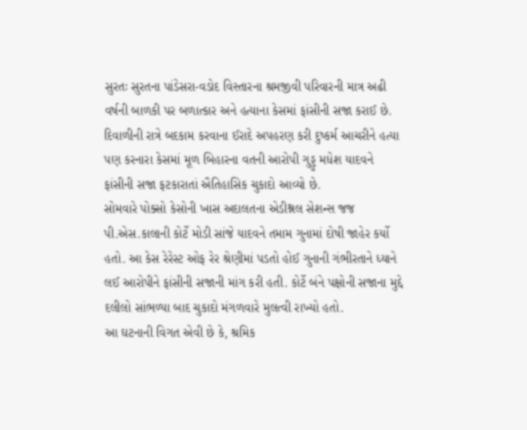સુરતઃ સુરતના પાંડેસરા-વડોદ વિસ્તારના શ્રમજીવી પરિવારની માત્ર અઢી વર્ષની બાળકી પર બળાત્કાર અને હત્યાના કેસમાં ફાંસીની સજા કરાઈ છે. દિવાળીની રાત્રે બદકામ કરવાના ઈરાદે અપહરણ કરી દુષ્કર્મ આચરીને હત્યા પણ કરનારા કેસમાં મૂળ બિહારના વતની આરોપી ગુડ્ડુ મધેશ યાદવને ફાંસીની સજા ફટકારાતાં ઐતિહાસિક ચુકાદો આવ્યો છે.
સોમવારે પોક્સો કેસોની ખાસ અદાલતના એડીશ્નલ સેશન્સ જજ પી.એસ.કાલાની કોર્ટે મોડી સાંજે યાદવને તમામ ગુનામાં દોષી જાહેર કર્યો હતો. આ કેસ રેરેસ્ટ ઓફ રેર શ્રેણીમાં પડતો હોઈ ગુનાની ગંભીરતાને ધ્યાને લઈ આરોપીને ફાંસીની સજાની માંગ કરી હતી. કોર્ટે બંને પક્ષોની સજાના મુદ્દે દલીલો સાંભળ્યા બાદ ચુકાદો મંગળવારે મુલત્વી રાખ્યો હતો.
આ ઘટનાની વિગત એવી છે કે, શ્રમિક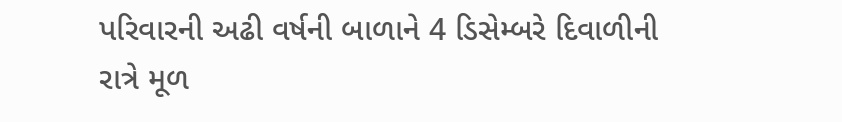પરિવારની અઢી વર્ષની બાળાને 4 ડિસેમ્બરે દિવાળીની રાત્રે મૂળ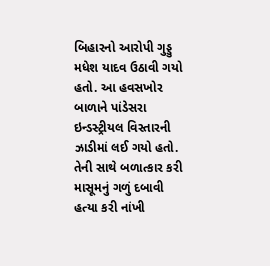બિહારનો આરોપી ગુડ્ડુ મધેશ યાદવ ઉઠાવી ગયો હતો. આ હવસખોર બાળાને પાંડેસરા ઇન્ડસ્ટ્રીયલ વિસ્તારની ઝાડીમાં લઈ ગયો હતો. તેની સાથે બળાત્કાર કરી માસૂમનું ગળું દબાવી હત્યા કરી નાંખી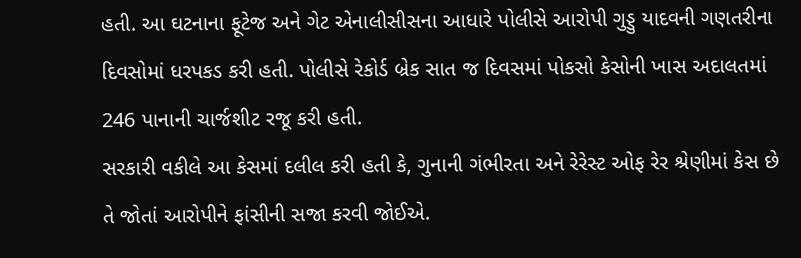હતી. આ ઘટનાના ફૂટેજ અને ગેટ એનાલીસીસના આધારે પોલીસે આરોપી ગુડ્ડુ યાદવની ગણતરીના દિવસોમાં ધરપકડ કરી હતી. પોલીસે રેકોર્ડ બ્રેક સાત જ દિવસમાં પોકસો કેસોની ખાસ અદાલતમાં 246 પાનાની ચાર્જશીટ રજૂ કરી હતી.
સરકારી વકીલે આ કેસમાં દલીલ કરી હતી કે, ગુનાની ગંભીરતા અને રેરેસ્ટ ઓફ રેર શ્રેણીમાં કેસ છે તે જોતાં આરોપીને ફાંસીની સજા કરવી જોઈએ.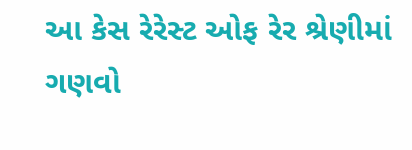આ કેસ રેરેસ્ટ ઓફ રેર શ્રેણીમાં ગણવો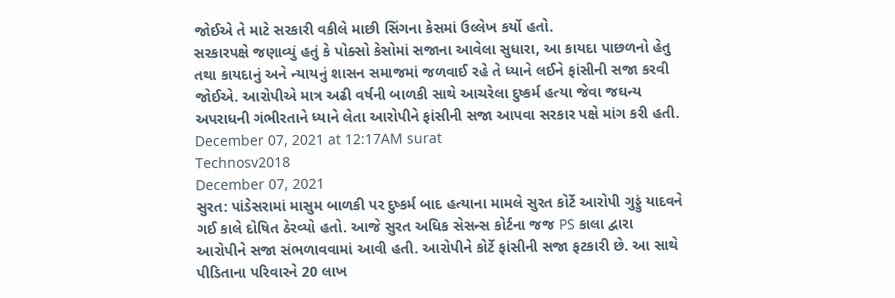જોઈએ તે માટે સરકારી વકીલે માછી સિંગના કેસમાં ઉલ્લેખ કર્યો હતો.
સરકારપક્ષે જણાવ્યું હતું કે પોક્સો કેસોમાં સજાના આવેલા સુધારા, આ કાયદા પાછળનો હેતુ તથા કાયદાનું અને ન્યાયનું શાસન સમાજમાં જળવાઈ રહે તે ધ્યાને લઈને ફાંસીની સજા કરવી જોઈએ. આરોપીએ માત્ર અઢી વર્ષની બાળકી સાથે આચરેલા દુષ્કર્મ હત્યા જેવા જઘન્ય અપરાધની ગંભીરતાને ધ્યાને લેતા આરોપીને ફાંસીની સજા આપવા સરકાર પક્ષે માંગ કરી હતી.
December 07, 2021 at 12:17AM surat
Technosv2018
December 07, 2021
સુરત: પાંડેસરામાં માસુમ બાળકી પર દુષ્કર્મ બાદ હત્યાના મામલે સુરત કોર્ટે આરોપી ગુડ્ડું યાદવને ગઈ કાલે દોષિત ઠેરવ્યો હતો. આજે સુરત અધિક સેસન્સ કોર્ટના જજ PS કાલા દ્વારા આરોપીને સજા સંભળાવવામાં આવી હતી. આરોપીને કોર્ટે ફાંસીની સજા ફટકારી છે. આ સાથે પીડિતાના પરિવારને 20 લાખ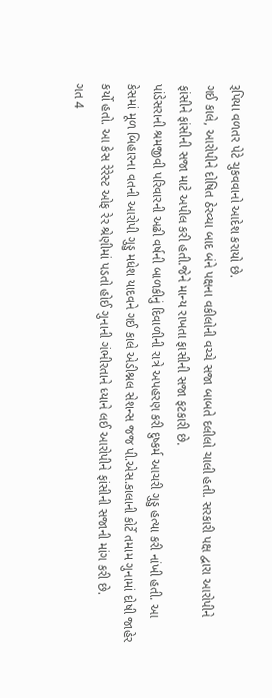રૂપિયા વળતર પેટે ચુકવવાનો આદેશ કરાયો છે.
ગઈ કાલે, આરોપીને દોષિત ઠેરવ્યા બાદ બંને પક્ષના વકીલોની વચ્ચે સજા બાબતે દલીલો ચાલી હતી. સરકારી પક્ષ દ્વારા આરોપીને ફાંસીને ફાંસીની સજા માટે અપીલ કરી હતી.જેને માન્ય રાખતા ફાસીની સજા ફટકારી છે.
પાંડેસરાની શ્રમજીવી પરિવારની અઢી વર્ષની બાળકીનું દિવાળીની રાત્રે અપહરણ કરી દુષ્કર્મ આચરી ગુડ્ડુ હત્યા કરી નાંખી હતી. આ કેસમાં મૂળ બિહારના વતની આરોપી ગુડ્ડુ મધેશ યાદવને ગઈ કાલે એડીશ્નલ સેશન્સ જજ પી.એસ.કાલાની કોર્ટે તમામ ગુનામાં દોષી જાહેર કર્યો હતો. આ કેસ રેરેસ્ટ ઓફ રેર શ્રેણીમાં પડતો હોઈ ગુનાની ગંભીરતાને ધ્યાને લઈ આરોપીને ફાંસીની સજાની માંગ કરી છે.
ગત 4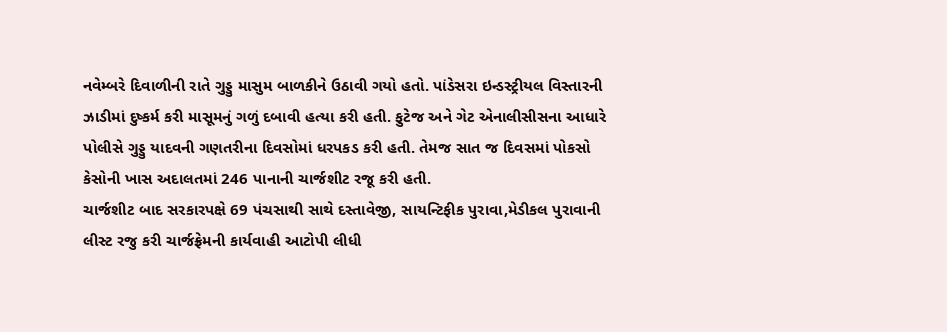નવેમ્બરે દિવાળીની રાતે ગુડ્ડુ માસુમ બાળકીને ઉઠાવી ગયો હતો. પાંડેસરા ઇન્ડસ્ટ્રીયલ વિસ્તારની ઝાડીમાં દુષ્કર્મ કરી માસૂમનું ગળું દબાવી હત્યા કરી હતી. ફુટેજ અને ગેટ એનાલીસીસના આધારે પોલીસે ગુડ્ડુ યાદવની ગણતરીના દિવસોમાં ધરપકડ કરી હતી. તેમજ સાત જ દિવસમાં પોકસો કેસોની ખાસ અદાલતમાં 246 પાનાની ચાર્જશીટ રજૂ કરી હતી.
ચાર્જશીટ બાદ સરકારપક્ષે 69 પંચસાથી સાથે દસ્તાવેજી, સાયન્ટિફીક પુરાવા,મેડીકલ પુરાવાની લીસ્ટ રજુ કરી ચાર્જફ્રેમની કાર્યવાહી આટોપી લીધી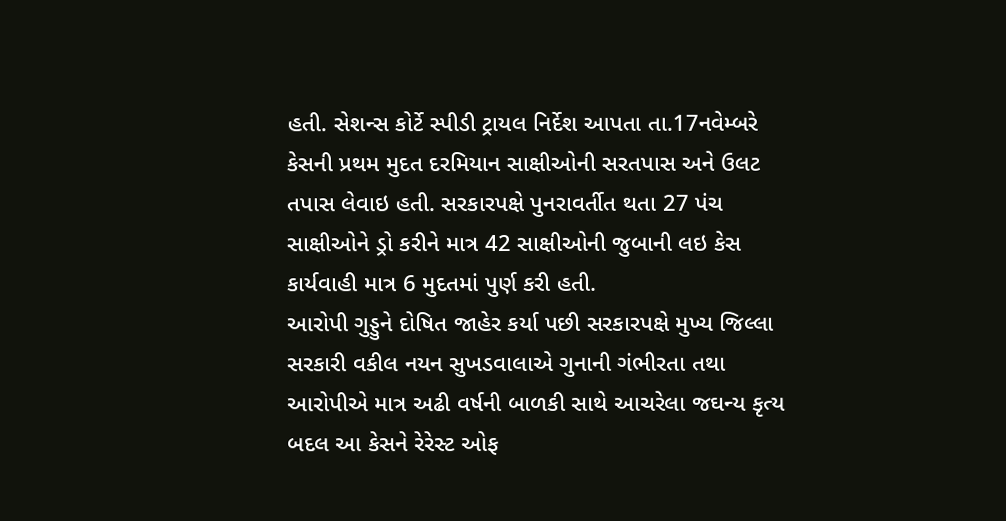હતી. સેશન્સ કોર્ટે સ્પીડી ટ્રાયલ નિર્દેશ આપતા તા.17નવેમ્બરે કેસની પ્રથમ મુદત દરમિયાન સાક્ષીઓની સરતપાસ અને ઉલટ તપાસ લેવાઇ હતી. સરકારપક્ષે પુનરાવર્તીત થતા 27 પંચ સાક્ષીઓને ડ્રો કરીને માત્ર 42 સાક્ષીઓની જુબાની લઇ કેસ કાર્યવાહી માત્ર 6 મુદતમાં પુર્ણ કરી હતી.
આરોપી ગુડ્ડુને દોષિત જાહેર કર્યા પછી સરકારપક્ષે મુખ્ય જિલ્લા સરકારી વકીલ નયન સુખડવાલાએ ગુનાની ગંભીરતા તથા આરોપીએ માત્ર અઢી વર્ષની બાળકી સાથે આચરેલા જઘન્ય કૃત્ય બદલ આ કેસને રેરેસ્ટ ઓફ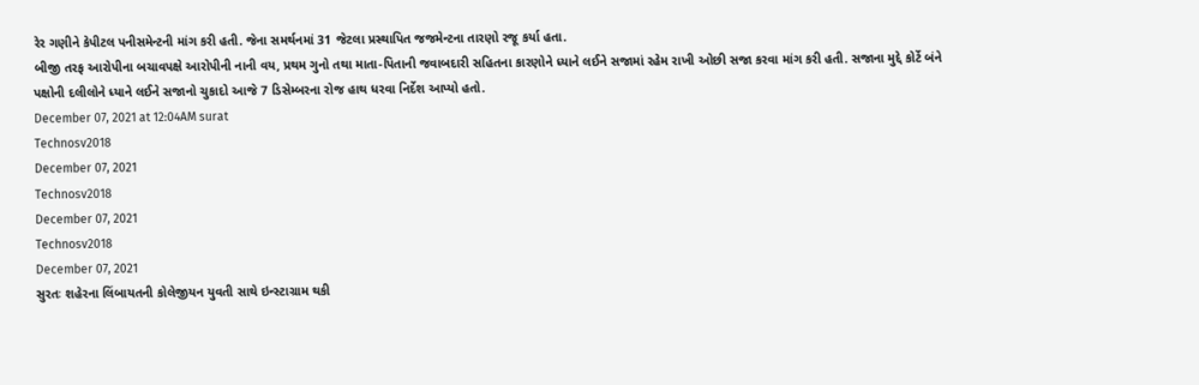રેર ગણીને કેપીટલ પનીસમેન્ટની માંગ કરી હતી. જેના સમર્થનમાં 31 જેટલા પ્રસ્થાપિત જજમેન્ટના તારણો રજૂ કર્યા હતા.
બીજી તરફ આરોપીના બચાવપક્ષે આરોપીની નાની વય, પ્રથમ ગુનો તથા માતા-પિતાની જવાબદારી સહિતના કારણોને ધ્યાને લઈને સજામાં રહેમ રાખી ઓછી સજા કરવા માંગ કરી હતી. સજાના મુદ્દે કોર્ટે બંને પક્ષોની દલીલોને ધ્યાને લઈને સજાનો ચુકાદો આજે 7 ડિસેમ્બરના રોજ હાથ ધરવા નિર્દેશ આપ્યો હતો.
December 07, 2021 at 12:04AM surat
Technosv2018
December 07, 2021
Technosv2018
December 07, 2021
Technosv2018
December 07, 2021
સુરતઃ શહેરના લિંબાયતની કોલેજીયન યુવતી સાથે ઇન્સ્ટાગ્રામ થકી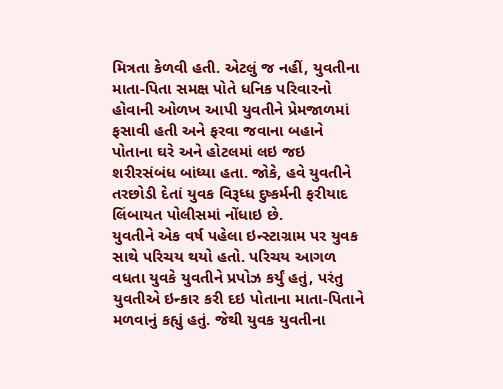મિત્રતા કેળવી હતી. એટલું જ નહીં, યુવતીના માતા-પિતા સમક્ષ પોતે ધનિક પરિવારનો હોવાની ઓળખ આપી યુવતીને પ્રેમજાળમાં ફસાવી હતી અને ફરવા જવાના બહાને પોતાના ઘરે અને હોટલમાં લઇ જઇ શરીરસંબંધ બાંધ્યા હતા. જોકે, હવે યુવતીને તરછોડી દેતાં યુવક વિરૂધ્ધ દુષ્કર્મની ફરીયાદ લિંબાયત પોલીસમાં નોંધાઇ છે.
યુવતીને એક વર્ષ પહેલા ઇન્સ્ટાગ્રામ પર યુવક સાથે પરિચય થયો હતો. પરિચય આગળ વધતા યુવકે યુવતીને પ્રપોઝ કર્યું હતું, પરંતુ યુવતીએ ઇન્કાર કરી દઇ પોતાના માતા-પિતાને મળવાનું કહ્યું હતું. જેથી યુવક યુવતીના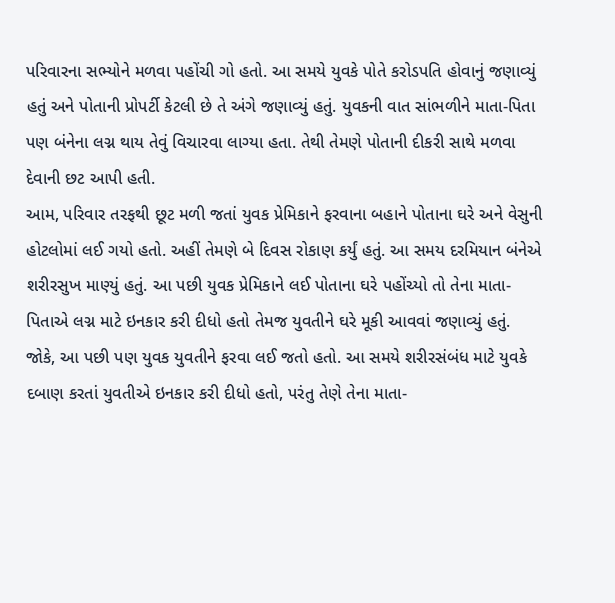પરિવારના સભ્યોને મળવા પહોંચી ગો હતો. આ સમયે યુવકે પોતે કરોડપતિ હોવાનું જણાવ્યું હતું અને પોતાની પ્રોપર્ટી કેટલી છે તે અંગે જણાવ્યું હતું. યુવકની વાત સાંભળીને માતા-પિતા પણ બંનેના લગ્ન થાય તેવું વિચારવા લાગ્યા હતા. તેથી તેમણે પોતાની દીકરી સાથે મળવા દેવાની છટ આપી હતી.
આમ, પરિવાર તરફથી છૂટ મળી જતાં યુવક પ્રેમિકાને ફરવાના બહાને પોતાના ઘરે અને વેસુની હોટલોમાં લઈ ગયો હતો. અહીં તેમણે બે દિવસ રોકાણ કર્યું હતું. આ સમય દરમિયાન બંનેએ શરીરસુખ માણ્યું હતું. આ પછી યુવક પ્રેમિકાને લઈ પોતાના ઘરે પહોંચ્યો તો તેના માતા-પિતાએ લગ્ન માટે ઇનકાર કરી દીધો હતો તેમજ યુવતીને ઘરે મૂકી આવવાં જણાવ્યું હતું.
જોકે, આ પછી પણ યુવક યુવતીને ફરવા લઈ જતો હતો. આ સમયે શરીરસંબંધ માટે યુવકે દબાણ કરતાં યુવતીએ ઇનકાર કરી દીધો હતો, પરંતુ તેણે તેના માતા-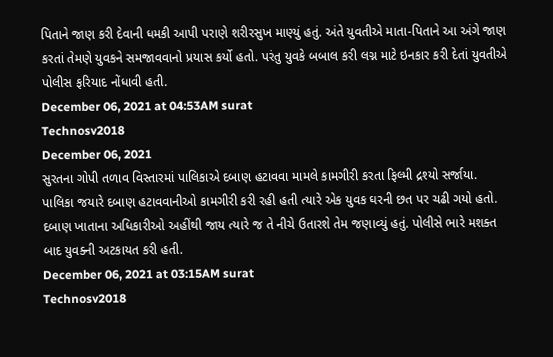પિતાને જાણ કરી દેવાની ધમકી આપી પરાણે શરીરસુખ માણ્યું હતું. અંતે યુવતીએ માતા-પિતાને આ અંગે જાણ કરતાં તેમણે યુવકને સમજાવવાનો પ્રયાસ કર્યો હતો. પરંતુ યુવકે બબાલ કરી લગ્ન માટે ઇનકાર કરી દેતાં યુવતીએ પોલીસ ફરિયાદ નોંધાવી હતી.
December 06, 2021 at 04:53AM surat
Technosv2018
December 06, 2021
સુરતના ગોપી તળાવ વિસ્તારમાં પાલિકાએ દબાણ હટાવવા મામલે કામગીરી કરતા ફિલ્મી દ્રશ્યો સર્જાયા. પાલિકા જયારે દબાણ હટાવવાનીઓ કામગીરી કરી રહી હતી ત્યારે એક યુવક ઘરની છત પર ચઢી ગયો હતો. દબાણ ખાતાના અધિકારીઓ અહીંથી જાય ત્યારે જ તે નીચે ઉતારશે તેમ જણાવ્યું હતું. પોલીસે ભારે મશક્ત બાદ યુવક્ની અટકાયત કરી હતી.
December 06, 2021 at 03:15AM surat
Technosv2018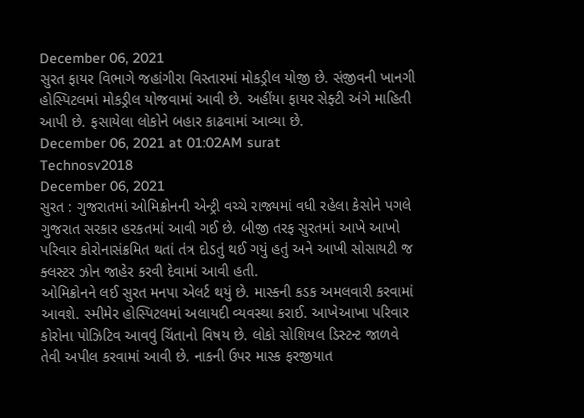December 06, 2021
સુરત ફાયર વિભાગે જહાંગીરા વિસ્તારમાં મોકડ્રીલ યોજી છે. સંજીવની ખાનગી હોસ્પિટલમાં મોકડ્રીલ યોજવામાં આવી છે. અહીંયા ફાયર સેફ્ટી અંગે માહિતી આપી છે. ફસાયેલા લોકોને બહાર કાઢવામાં આવ્યા છે.
December 06, 2021 at 01:02AM surat
Technosv2018
December 06, 2021
સુરત : ગુજરાતમાં ઓમિક્રોનની એન્ટ્રી વચ્ચે રાજ્યમાં વધી રહેલા કેસોને પગલે ગુજરાત સરકાર હરકતમાં આવી ગઈ છે. બીજી તરફ સુરતમાં આખે આખો પરિવાર કોરોનાસંક્રમિત થતાં તંત્ર દોડતું થઈ ગયું હતું અને આખી સોસાયટી જ ક્લસ્ટર ઝોન જાહેર કરવી દેવામાં આવી હતી.
ઓમિક્રોનને લઈ સુરત મનપા એલર્ટ થયું છે. માસ્કની કડક અમલવારી કરવામાં આવશે. સ્મીમેર હોસ્પિટલમાં અલાયદી વ્યવસ્થા કરાઈ. આખેઆખા પરિવાર કોરોના પોઝિટિવ આવવું ચિંતાનો વિષય છે. લોકો સોશિયલ ડિસ્ટન્ટ જાળવે તેવી અપીલ કરવામાં આવી છે. નાકની ઉપર માસ્ક ફરજીયાત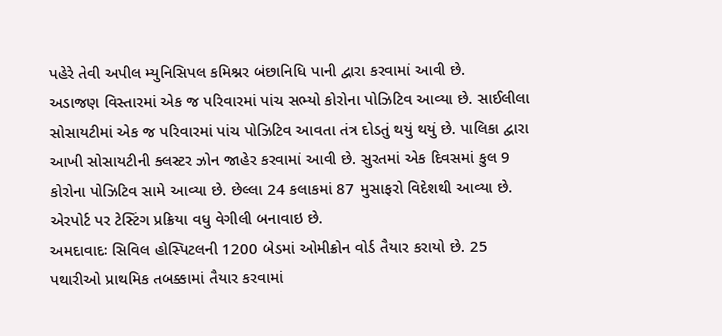પહેરે તેવી અપીલ મ્યુનિસિપલ કમિશ્નર બંછાનિધિ પાની દ્વારા કરવામાં આવી છે.
અડાજણ વિસ્તારમાં એક જ પરિવારમાં પાંચ સભ્યો કોરોના પોઝિટિવ આવ્યા છે. સાઈલીલા સોસાયટીમાં એક જ પરિવારમાં પાંચ પોઝિટિવ આવતા તંત્ર દોડતું થયું થયું છે. પાલિકા દ્વારા આખી સોસાયટીની ક્લસ્ટર ઝોન જાહેર કરવામાં આવી છે. સુરતમાં એક દિવસમાં કુલ 9 કોરોના પોઝિટિવ સામે આવ્યા છે. છેલ્લા 24 કલાકમાં 87 મુસાફરો વિદેશથી આવ્યા છે. એરપોર્ટ પર ટેસ્ટિંગ પ્રક્રિયા વધુ વેગીલી બનાવાઇ છે.
અમદાવાદઃ સિવિલ હોસ્પિટલની 1200 બેડમાં ઓમીક્રોન વોર્ડ તૈયાર કરાયો છે. 25 પથારીઓ પ્રાથમિક તબક્કામાં તૈયાર કરવામાં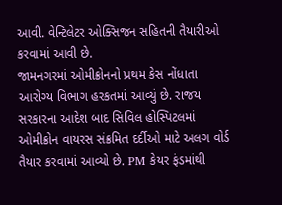આવી. વેન્ટિલેટર ઓક્સિજન સહિતની તૈયારીઓ કરવામાં આવી છે.
જામનગરમાં ઓમીક્રોનનો પ્રથમ કેસ નોંધાતા આરોગ્ય વિભાગ હરકતમાં આવ્યું છે. રાજય સરકારના આદેશ બાદ સિવિલ હોસ્પિટલમાં ઓમીક્રોન વાયરસ સંક્રમિત દર્દીઓ માટે અલગ વોર્ડ તૈયાર કરવામાં આવ્યો છે. PM કેયર ફંડમાંથી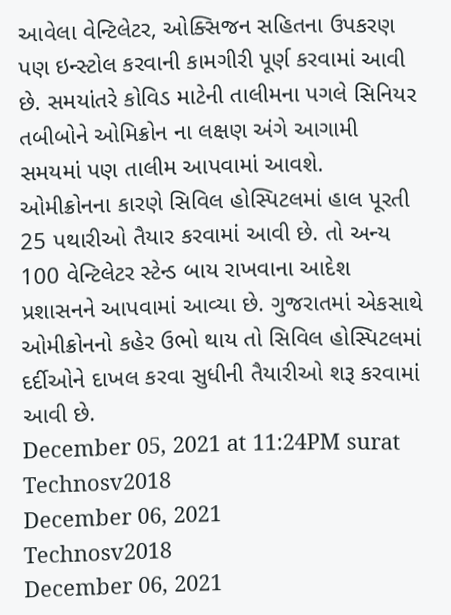આવેલા વેન્ટિલેટર, ઓક્સિજન સહિતના ઉપકરણ પણ ઇન્સ્ટોલ કરવાની કામગીરી પૂર્ણ કરવામાં આવી છે. સમયાંતરે કોવિડ માટેની તાલીમના પગલે સિનિયર તબીબોને ઓમિક્રોન ના લક્ષણ અંગે આગામી સમયમાં પણ તાલીમ આપવામાં આવશે.
ઓમીક્રોનના કારણે સિવિલ હોસ્પિટલમાં હાલ પૂરતી 25 પથારીઓ તૈયાર કરવામાં આવી છે. તો અન્ય 100 વેન્ટિલેટર સ્ટેન્ડ બાય રાખવાના આદેશ પ્રશાસનને આપવામાં આવ્યા છે. ગુજરાતમાં એકસાથે ઓમીક્રોનનો કહેર ઉભો થાય તો સિવિલ હોસ્પિટલમાં દર્દીઓને દાખલ કરવા સુધીની તૈયારીઓ શરૂ કરવામાં આવી છે.
December 05, 2021 at 11:24PM surat
Technosv2018
December 06, 2021
Technosv2018
December 06, 2021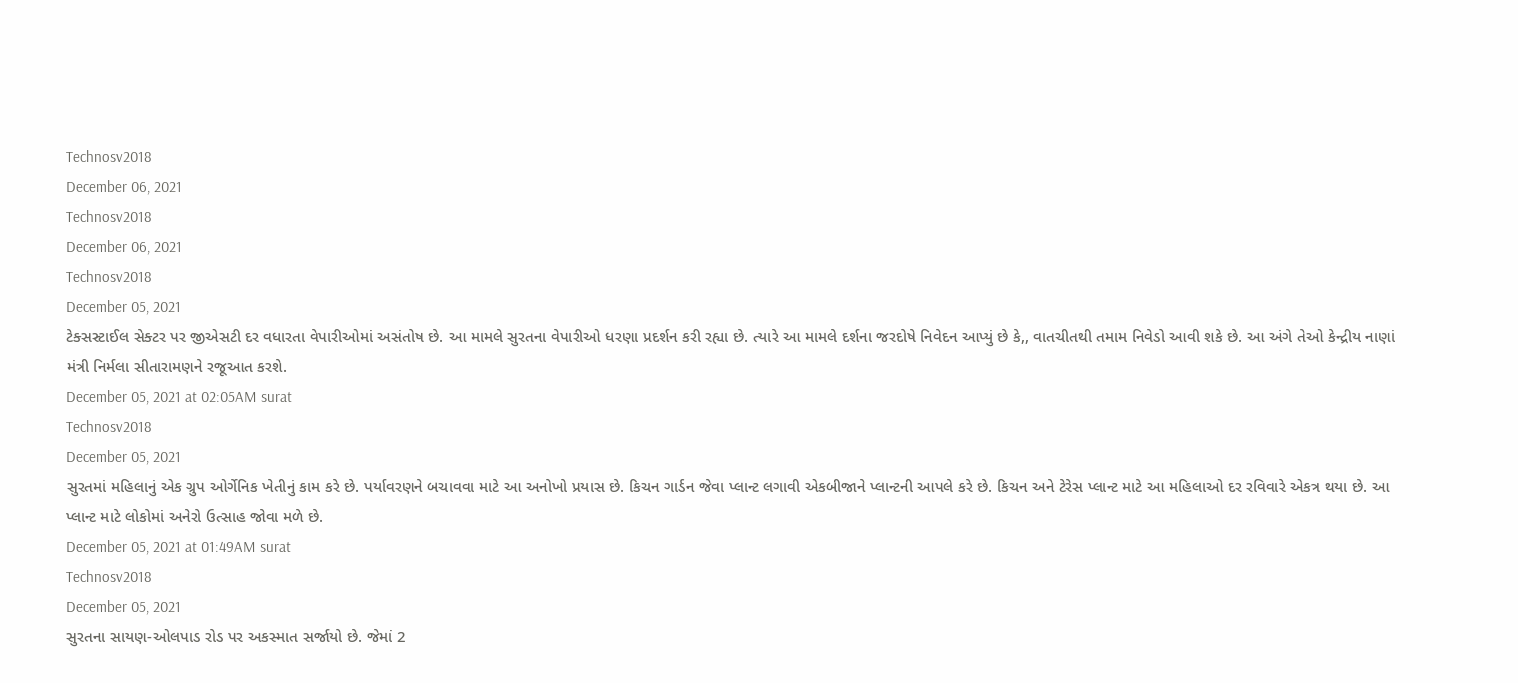Technosv2018
December 06, 2021
Technosv2018
December 06, 2021
Technosv2018
December 05, 2021
ટેક્સસ્ટાઈલ સેક્ટર પર જીએસટી દર વધારતા વેપારીઓમાં અસંતોષ છે. આ મામલે સુરતના વેપારીઓ ધરણા પ્રદર્શન કરી રહ્યા છે. ત્યારે આ મામલે દર્શના જરદોષે નિવેદન આપ્યું છે કે,, વાતચીતથી તમામ નિવેડો આવી શકે છે. આ અંગે તેઓ કેન્દ્રીય નાણાં મંત્રી નિર્મલા સીતારામણને રજૂઆત કરશે.
December 05, 2021 at 02:05AM surat
Technosv2018
December 05, 2021
સુરતમાં મહિલાનું એક ગ્રુપ ઓર્ગેનિક ખેતીનું કામ કરે છે. પર્યાવરણને બચાવવા માટે આ અનોખો પ્રયાસ છે. કિચન ગાર્ડન જેવા પ્લાન્ટ લગાવી એકબીજાને પ્લાન્ટની આપલે કરે છે. કિચન અને ટેરેસ પ્લાન્ટ માટે આ મહિલાઓ દર રવિવારે એકત્ર થયા છે. આ પ્લાન્ટ માટે લોકોમાં અનેરો ઉત્સાહ જોવા મળે છે.
December 05, 2021 at 01:49AM surat
Technosv2018
December 05, 2021
સુરતના સાયણ-ઓલપાડ રોડ પર અકસ્માત સર્જાયો છે. જેમાં 2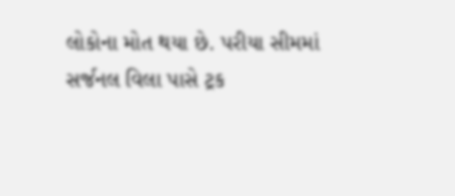લોકોના મોત થયા છે. પરીયા સીમમાં સર્જનલ વિલા પાસે ટ્રક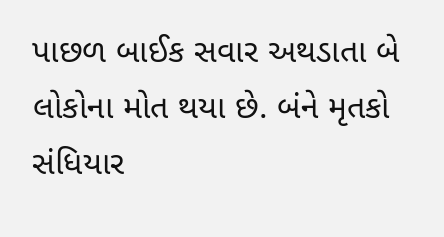પાછળ બાઈક સવાર અથડાતા બે લોકોના મોત થયા છે. બંને મૃતકો સંધિયાર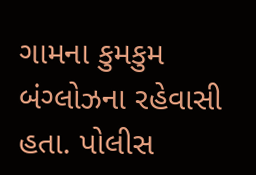ગામના કુમકુમ બંગ્લોઝના રહેવાસી હતા. પોલીસ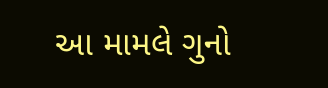આ મામલે ગુનો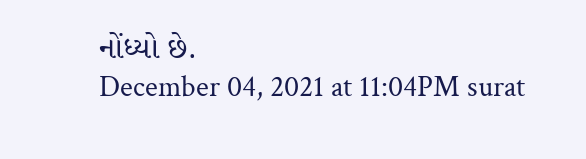નોંધ્યો છે.
December 04, 2021 at 11:04PM surat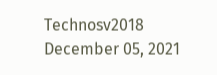Technosv2018
December 05, 2021